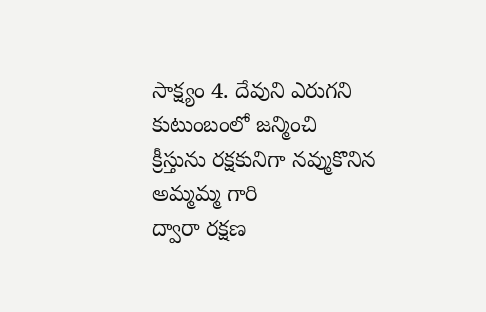సాక్ష్యం 4. దేవుని ఎరుగని కుటుంబంలో జన్మించి
క్రీస్తును రక్షకునిగా నవ్ముకొనిన అమ్మమ్మ గారి
ద్వారా రక్షణ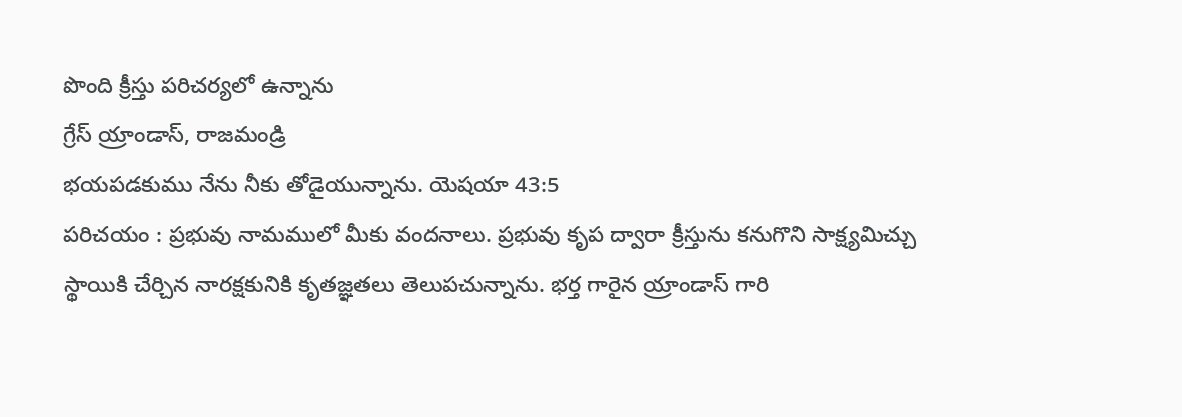పొంది క్రీస్తు పరిచర్యలో ఉన్నాను
గ్రేస్ య్రాండాస్, రాజమండ్రి
భయపడకుము నేను నీకు తోడైయున్నాను. యెషయా 43:5
పరిచయం : ప్రభువు నామములో మీకు వందనాలు. ప్రభువు కృప ద్వారా క్రీస్తును కనుగొని సాక్ష్యమిచ్చు స్థాయికి చేర్చిన నారక్షకునికి కృతజ్ఞతలు తెలుపచున్నాను. భర్త గారైన య్రాండాస్ గారి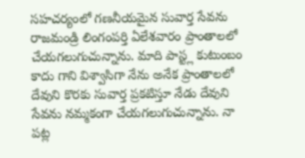సహచర్యంలో గణనీయమైన సువార్త సేవను రాజమండ్రి లింగంపర్తి ఏలేశవారం ప్రాంతాలలో చేయగలుగుచున్నాను. మాది పాస్ట్ల కుటుంబం కాదు గాని విశ్వాసిగా నేను అనేక ప్రాంతాలలో దేవుని కొరకు సువార్త ప్రకటిస్తూ నేడు దేవుని సేవను నమ్మకంగా చేయగలుగుచున్నాను. నా పట్ల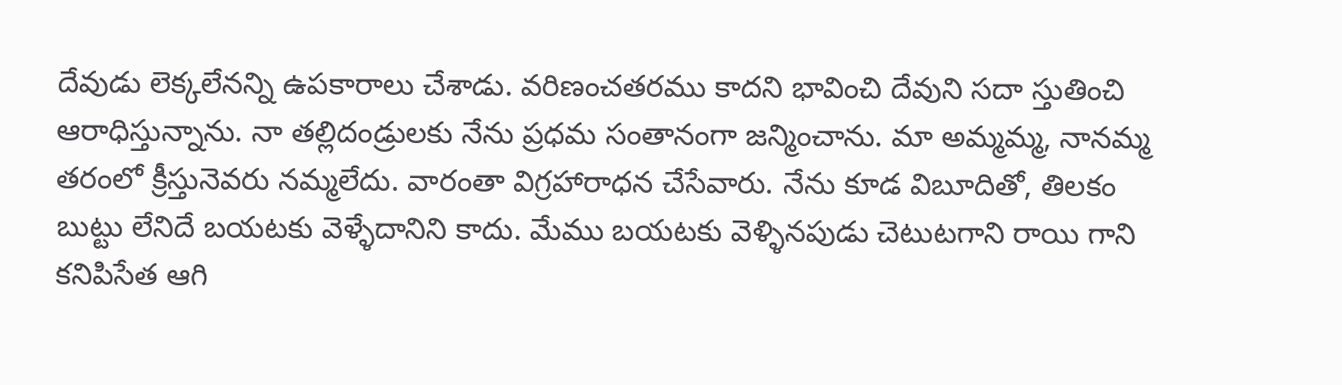దేవుడు లెక్కలేనన్ని ఉపకారాలు చేశాడు. వరిణంచతరము కాదని భావించి దేవుని సదా స్తుతించి ఆరాధిస్తున్నాను. నా తల్లిదండ్రులకు నేను ప్రధమ సంతానంగా జన్మించాను. మా అమ్మమ్మ, నానమ్మ తరంలో క్రీస్తునెవరు నమ్మలేదు. వారంతా విగ్రహారాధన చేసేవారు. నేను కూడ విబూదితో, తిలకం బుట్టు లేనిదే బయటకు వెళ్ళేదానిని కాదు. మేము బయటకు వెళ్ళినపుడు చెటుటగాని రాయి గాని కనిపిసేత ఆగి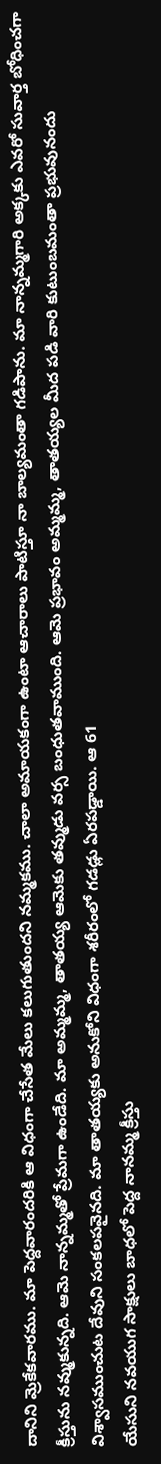దానిని వ్రెుకేకవారము. మా పెద్దవారందరికి ఆ విధంగా చేసేత మేలు కలుగుతుందని నమ్మకము. చాలా అమాయకంగా ఉంటా ఆచారాలు పాటిస్తూ నా బాల్యమంతా గడిపాను. మా నాన్నమ్మగారి అక్కకు ఎవరో సువార్త బోధించగా క్రీస్తును నవ్ముకున్నది. ఆమె నాన్నమ్మతో ప్రేమగా ఉండేది. మా అమ్మమ్మ, తాతయ్య ఆమెకు తవ్ముడు వర్స బంధుతవాముంది. ఆమె ప్రభావం అమ్మమ్మ, తాతయ్యల మీద పడి వారి కుటుంబమంతా ప్రభువునందు విశ్వాసముంచుట దేవుని సంకలపవైనది. మా తాతయ్యకు అనుకోని విధంగా శరీరంలో గడడ్లు ఏరపడ్డాయి. ఆ 61
యేసుని నవయుగ సాక్షులు బాధలో పెద్ద నానమ్మ క్రీస్తు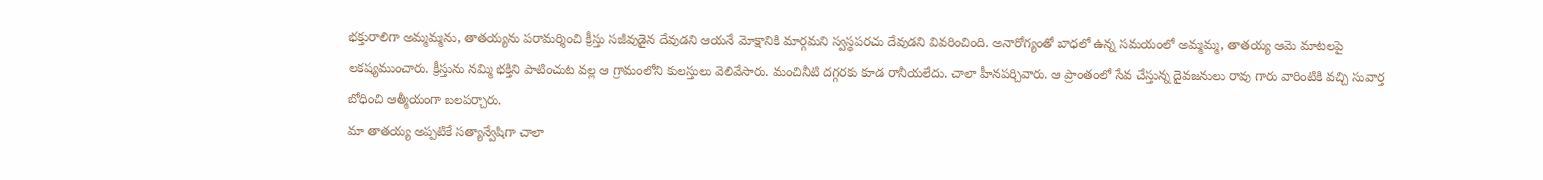భక్తురాలిగా అమ్మమ్మను, తాతయ్యను పరామర్శించి క్రీస్తు సజీవుడైన దేవుడని ఆయనే మోక్షానికి మార్గమని స్వస్థపరచు దేవుడని వివరించింది. అనారోగ్యంతో బాధలో ఉన్న సమయంలో అమ్మమ్మ, తాతయ్య ఆమె మాటలపై లకష్యముంచారు. క్రీస్తును నమ్మి భక్తిని పాటించుట వల్ల ఆ గ్రామంలోని కులస్తులు వెలివేసారు. మంచినీటి దగ్గరకు కూడ రానీయలేదు. చాలా హీనపర్చివారు. ఆ ప్రాంతంలో సేవ చేస్తున్న దైవజనులు రావు గారు వారింటికి వచ్చి సువార్త బోధించి ఆత్మీయంగా బలపర్చారు.
మా తాతయ్య అప్పటికే సత్యాన్వేషిగా చాలా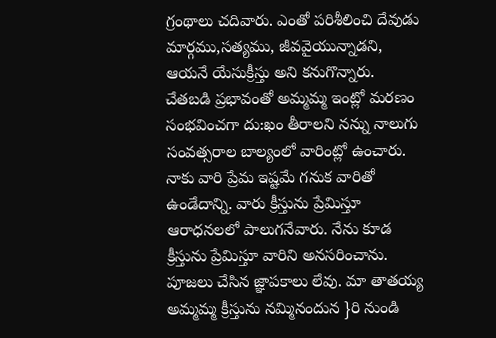గ్రంథాలు చదివారు. ఎంతో పరిశీలించి దేవుడు మార్గము,సత్యము, జీవవైయున్నాడని, ఆయనే యేసుక్రీస్తు అని కనుగొన్నారు. చేతబడి ప్రభావంతో అమ్మమ్మ ఇంట్లో మరణం సంభవించగా దు:ఖం తీరాలని నన్ను నాలుగు సంవత్సరాల బాల్యంలో వారింట్లో ఉంచారు. నాకు వారి ప్రేమ ఇష్టమే గనుక వారితో ఉండేదాన్ని. వారు క్రీస్తును ప్రేమిస్తూ ఆరాధనలలో పాలుగనేవారు. నేను కూడ క్రీస్తును ప్రేమిస్తూ వారిని అనసరించాను. పూజలు చేసిన జ్ఞాపకాలు లేవు. మా తాతయ్య అమ్మమ్మ క్రీస్తును నమ్మినందున }రి నుండి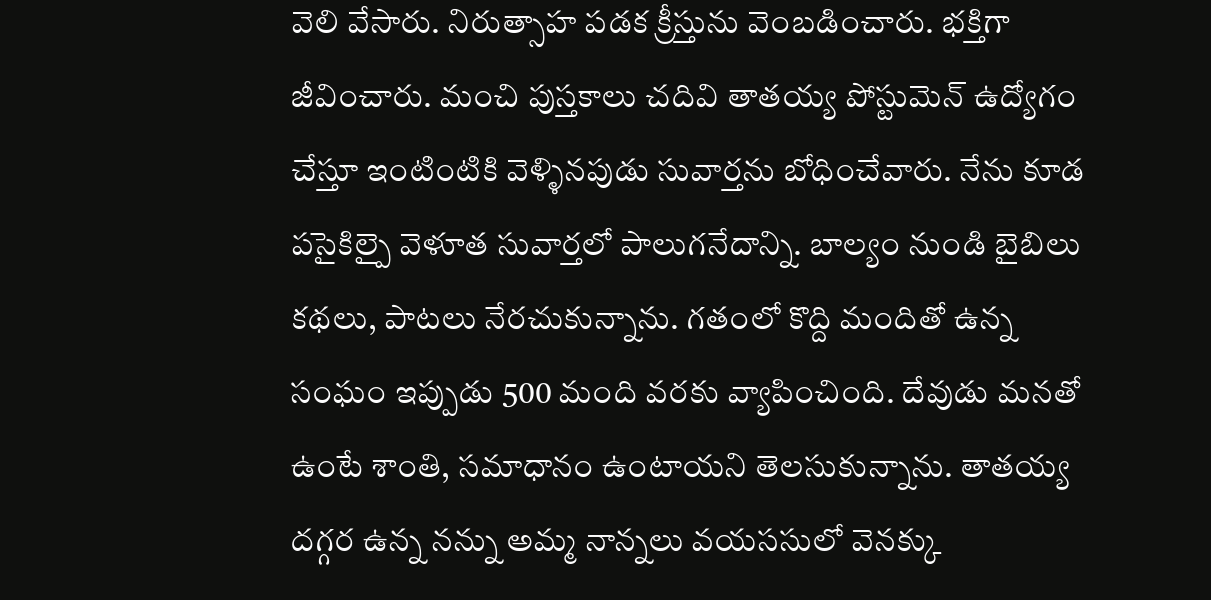వెలి వేసారు. నిరుత్సాహ పడక క్రీస్తును వెంబడించారు. భక్తిగా జీవించారు. మంచి పుస్తకాలు చదివి తాతయ్య పోస్టువెున్ ఉద్యోగం చేస్తూ ఇంటింటికి వెళ్ళినపుడు సువార్తను బోధించేవారు. నేను కూడ పసైకిల్పై వెళూత సువార్తలో పాలుగనేదాన్ని. బాల్యం నుండి బైబిలు కథలు, పాటలు నేరచుకున్నాను. గతంలో కొద్ది మందితో ఉన్న సంఘం ఇప్పుడు 500 మంది వరకు వ్యాపించింది. దేవుడు మనతో ఉంటే శాంతి, సమాధానం ఉంటాయని తెలసుకున్నాను. తాతయ్య దగ్గర ఉన్న నన్ను అమ్మ నాన్నలు వయససులో వెనక్కు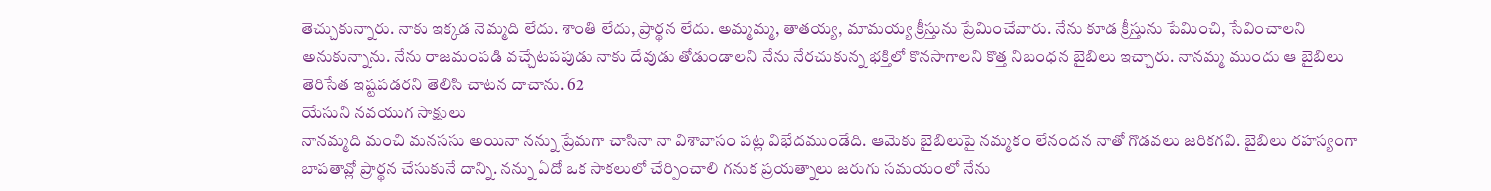తెచ్చుకున్నారు. నాకు ఇక్కడ నెమ్మది లేదు. శాంతి లేదు, ప్రార్థన లేదు. అమ్మమ్మ, తాతయ్య, మామయ్య క్రీస్తును ప్రేమించేవారు. నేను కూడ క్రీస్తును పేమించి, సేవించాలని అనుకున్నాను. నేను రాజమంపడి వచ్చేటపపుడు నాకు దేవుడు తోడుండాలని నేను నేరచుకున్న భక్తిలో కొనసాగాలని కొత్త నిబంధన బైబిలు ఇచ్చారు. నానమ్మ ముందు ఆ బైబిలు తెరిసేత ఇష్టపడరని తెలిసి చాటన దాచాను. 62
యేసుని నవయుగ సాక్షులు
నానమ్మది మంచి మనససు అయినా నన్ను ప్రేమగా చాసినా నా విశావాసం పట్ల విభేదముండేది. ఆమెకు బైబిలుపై నమ్మకం లేనందన నాతో గొడవలు జరికగవి. బైబిలు రహస్యంగా బాపతావ్లో ప్రార్థన చేసుకునే దాన్ని. నన్ను ఏదో ఒక సాకలులో చేర్పించాలి గనుక ప్రయత్నాలు జరుగు సమయంలో నేను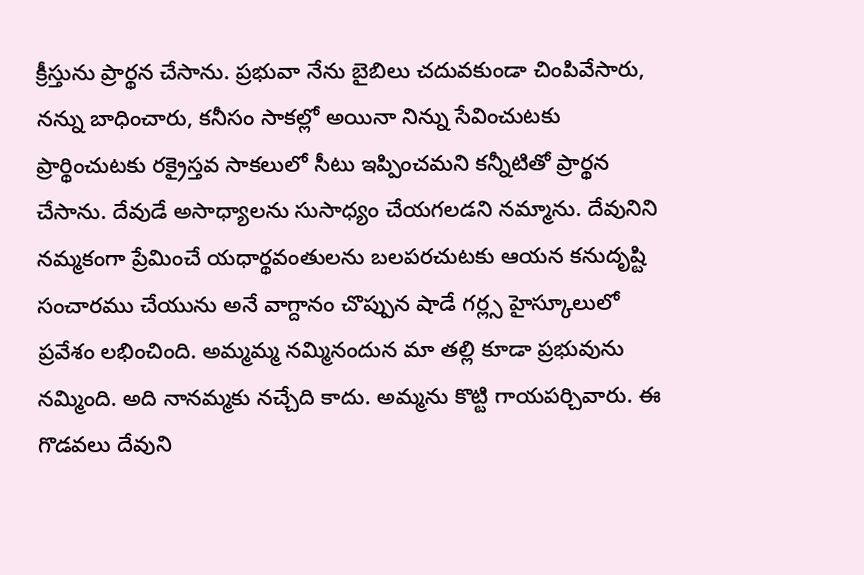క్రీస్తును ప్రార్థన చేసాను. ప్రభువా నేను బైబిలు చదువకుండా చింపివేసారు, నన్ను బాధించారు, కనీసం సాకల్లో అయినా నిన్ను సేవించుటకు ప్రార్థించుటకు రక్రైస్తవ సాకలులో సీటు ఇప్పించమని కన్నీటితో ప్రార్థన చేసాను. దేవుడే అసాధ్యాలను సుసాధ్యం చేయగలడని నమ్మాను. దేవునిని నమ్మకంగా ప్రేమించే యధార్థవంతులను బలపరచుటకు ఆయన కనుదృష్టి సంచారము చేయును అనే వాగ్దానం చొప్పున షాడే గర్ల్స హైస్కూలులో ప్రవేశం లభించింది. అమ్మమ్మ నమ్మినందున మా తల్లి కూడా ప్రభువును నమ్మింది. అది నానమ్మకు నచ్చేది కాదు. అమ్మను కొట్టి గాయపర్చివారు. ఈ గొడవలు దేవుని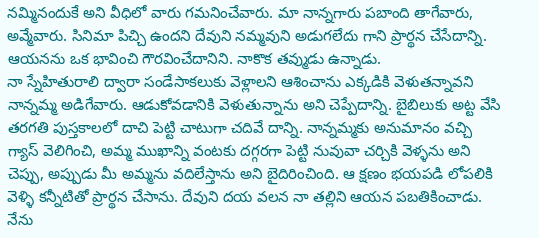నమ్మినందుకే అని వీధిలో వారు గమనించేవారు. మా నాన్నగారు పబాంది తాగేవారు, అవ్మేవారు. సినిమా పిచ్చి ఉందని దేవుని నమ్మవుని అడుగలేదు గాని ప్రార్థన చేసేదాన్ని. ఆయనను ఒక భావించి గౌరవించేదానిని. నాకొక తవ్ముడు ఉన్నాడు.
నా స్నేహితురాలి ద్వారా సండేసాకలుకు వెళ్లాలని ఆశించాను ఎక్కడికి వెళుతన్నావని నాన్నమ్మ అడిగేవారు. ఆడుకోవడానికి వెళుతున్నాను అని చెప్పేదాన్ని. బైబిలుకు అట్ట వేసి తరగతి పుస్తకాలలో దాచి పెట్టి చాటుగా చదివే దాన్ని. నాన్నమ్మకు అనుమానం వచ్చి గ్యాస్ వెలిగించి, అమ్మ ముఖాన్ని వంటకు దగ్గరగా పెట్టి నువువా చర్చికి వెళ్ళను అని చెప్పు, అప్పుడు మీ అమ్మను వదిలేస్తాను అని బైదిరించింది. ఆ క్షణం భయపడి లోపలికి వెళ్ళి కన్నీటితో ప్రార్థన చేసాను. దేవుని దయ వలన నా తల్లిని ఆయన పబతికించాడు. నేను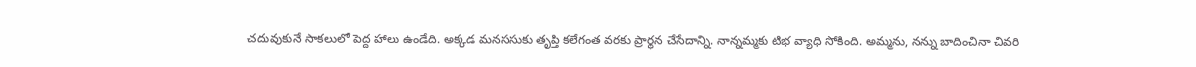చదువుకునే సాకలులో పెద్ద హాలు ఉండేది. అక్కడ మనససుకు తృప్తి కలేగంత వరకు ప్రార్థన చేసేదాన్ని. నాన్నమ్మకు టిభ వ్యాధి సోకింది. అమ్మను, నన్ను బాదించినా చివరి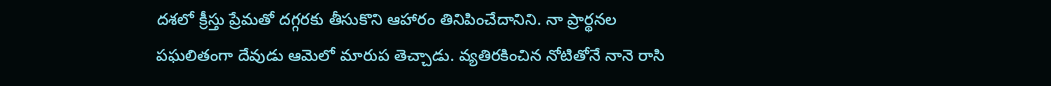దశలో క్రీస్తు ప్రేమతో దగ్గరకు తీసుకొని ఆహారం తినిపించేదానిని. నా ప్రార్థనల పఘలితంగా దేవుడు ఆమెలో మారుప తెచ్చాడు. వ్యతిరకించిన నోటితోనే నానె రాసి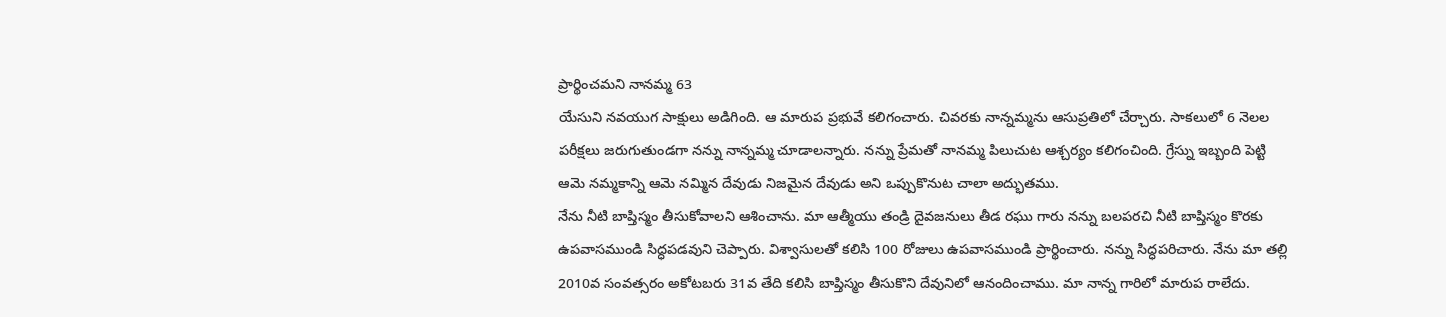ప్రార్థించమని నానమ్మ 63
యేసుని నవయుగ సాక్షులు అడిగింది. ఆ మారుప ప్రభువే కలిగంచారు. చివరకు నాన్నమ్మను ఆసుప్రతిలో చేర్చారు. సాకలులో 6 నెలల పరీక్షలు జరుగుతుండగా నన్ను నాన్నమ్మ చూడాలన్నారు. నన్ను ప్రేమతో నానమ్మ పిలుచుట ఆశ్చర్యం కలిగంచింది. గ్రేస్ను ఇబ్బంది పెట్టి ఆమె నమ్మకాన్ని ఆమె నమ్మిన దేవుడు నిజమైన దేవుడు అని ఒప్పుకొనుట చాలా అద్భుతము.
నేను నీటి బాప్తిస్మం తీసుకోవాలని ఆశించాను. మా ఆత్మీయు తండ్రి దైవజనులు తీడ రఘు గారు నన్ను బలపరచి నీటి బాప్తిస్మం కొరకు ఉపవాసముండి సిద్ధపడవుని చెప్పారు. విశ్వాసులతో కలిసి 100 రోజులు ఉపవాసముండి ప్రార్థించారు. నన్ను సిద్ధపరిచారు. నేను మా తల్లి 2010వ సంవత్సరం అకోటబరు 31వ తేది కలిసి బాప్తిస్మం తీసుకొని దేవునిలో ఆనందించాము. మా నాన్న గారిలో మారుప రాలేదు.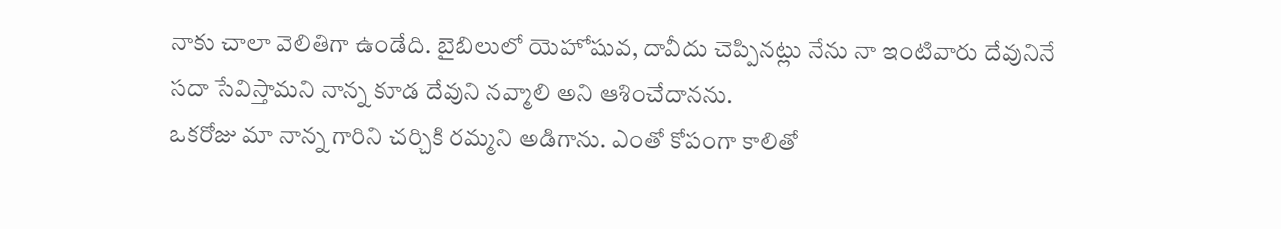నాకు చాలా వెలితిగా ఉండేది. బైబిలులో యెహోషువ, దావీదు చెప్పినట్లు నేను నా ఇంటివారు దేవునినే సదా సేవిస్తామని నాన్న కూడ దేవుని నవ్మాలి అని ఆశించేదానను.
ఒకరోజు మా నాన్న గారిని చర్చికి రమ్మని అడిగాను. ఎంతో కోపంగా కాలితో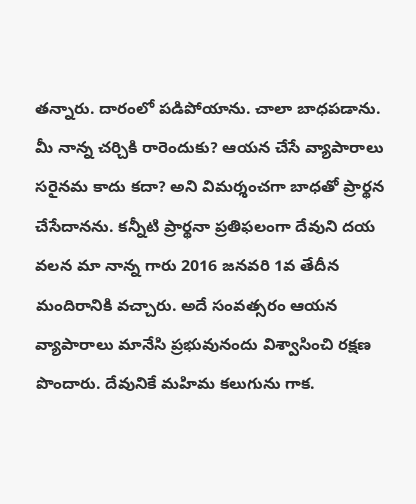తన్నారు. దారంలో పడిపోయాను. చాలా బాధపడాను. మీ నాన్న చర్చికి రారెందుకు? ఆయన చేసే వ్యాపారాలు సరైనమ కాదు కదా? అని విమర్శంచగా బాధతో ప్రార్థన చేసేదానను. కన్నీటి ప్రార్థనా ప్రతిఫలంగా దేవుని దయ వలన మా నాన్న గారు 2016 జనవరి 1వ తేదీన మందిరానికి వచ్చారు. అదే సంవత్సరం ఆయన వ్యాపారాలు మానేసి ప్రభువునందు విశ్వాసించి రక్షణ పొందారు. దేవునికే మహిమ కలుగును గాక.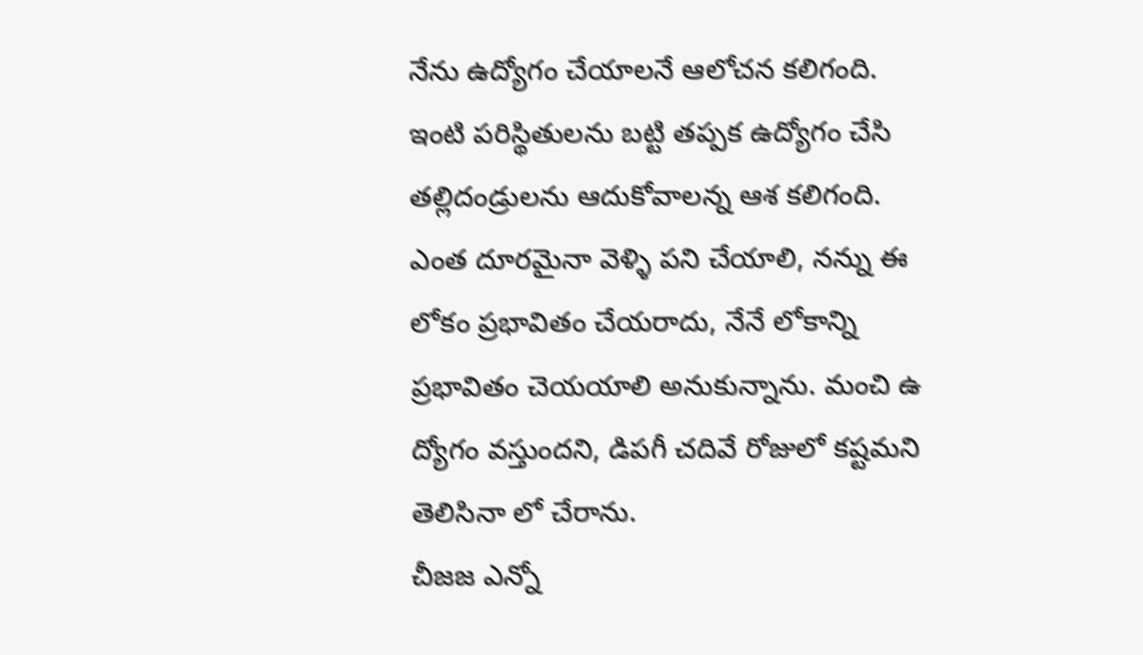నేను ఉద్యోగం చేయాలనే ఆలోచన కలిగంది. ఇంటి పరిస్థితులను బట్టి తప్పక ఉద్యోగం చేసి తల్లిదండ్రులను ఆదుకోవాలన్న ఆశ కలిగంది. ఎంత దూరమైనా వెళ్ళి పని చేయాలి, నన్ను ఈ లోకం ప్రభావితం చేయరాదు, నేనే లోకాన్ని ప్రభావితం చెయయాలి అనుకున్నాను. మంచి ఉ ద్యోగం వస్తుందని, డిపగీ చదివే రోజులో కష్టమని తెలిసినా లో చేరాను.
చీజజ ఎన్నో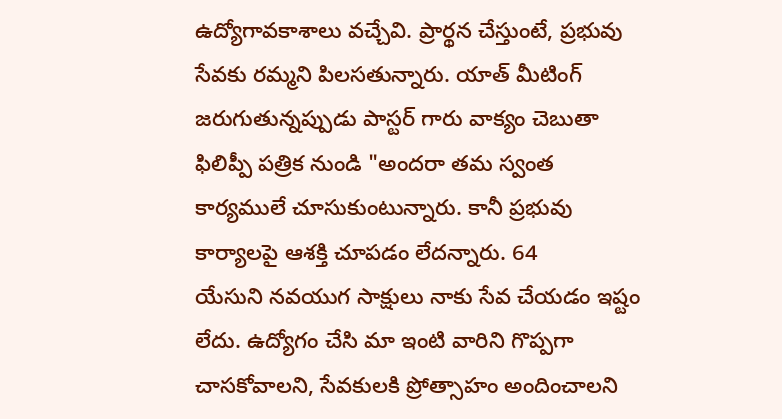ఉద్యోగావకాశాలు వచ్చేవి. ప్రార్థన చేస్తుంటే, ప్రభువు సేవకు రమ్మని పిలసతున్నారు. యాత్ మీటింగ్ జరుగుతున్నప్పుడు పాస్టర్ గారు వాక్యం చెబుతా ఫిలిప్పీ పత్రిక నుండి "అందరా తమ స్వంత కార్యములే చూసుకుంటున్నారు. కానీ ప్రభువు కార్యాలపై ఆశక్తి చూపడం లేదన్నారు. 64
యేసుని నవయుగ సాక్షులు నాకు సేవ చేయడం ఇష్టం లేదు. ఉద్యోగం చేసి మా ఇంటి వారిని గొప్పగా చాసకోవాలని, సేవకులకి ప్రోత్సాహం అందించాలని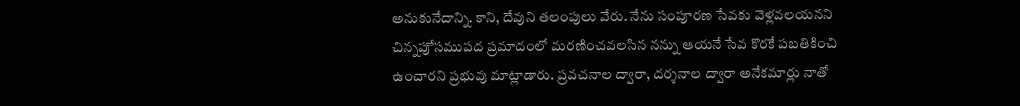అనుకునేదాన్ని. కాని, దేవుని తలంపులు వేరు. నేను సంపూరణ సేవకు వెళ్లవలయనని చిన్నపుే సముపద ప్రమాదంలో మరణించవలసిన నన్ను ఆయనే సేవ కొరకే పబతికించి ఉంచారని ప్రభువు మాట్లాడారు. ప్రవచనాల ద్వారా, దర్శనాల ద్వారా అనేకమార్లు నాతో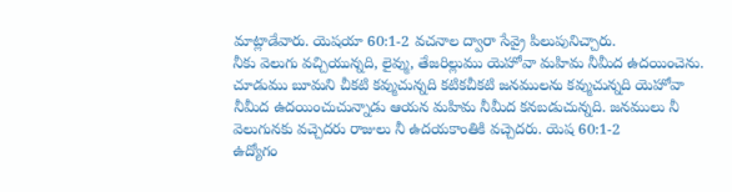మాట్లాడేవారు. యెషయా 60:1-2 వచనాల ద్వారా సేవ్రై పిలుపునిచ్చారు.
నీకు వెలుగు వచ్చియున్నది, లైవ్ము, తేజరిల్లుము యెహోవా మహిమ నీమీద ఉదయించెను. చూడుము బూమని చీకటి కవ్ముచున్నది కటికచీకటి జనములను కవ్ముచున్నది యెహోవా నీమీద ఉదయించుచున్నాడు ఆయన మహిమ నీమీద కనబడుచున్నది. జనములు నీ వెలుగునకు వచ్చెదరు రాజులు నీ ఉదయకాంతికి వచ్చెదరు. యెష 60:1-2
ఉద్యోగం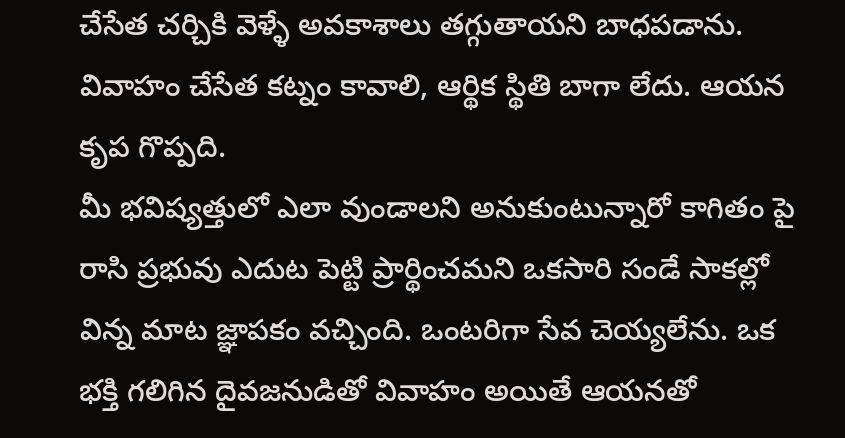చేసేత చర్చికి వెళ్ళే అవకాశాలు తగ్గుతాయని బాధపడాను. వివాహం చేసేత కట్నం కావాలి, ఆర్థిక స్థితి బాగా లేదు. ఆయన కృప గొప్పది.
మీ భవిష్యత్తులో ఎలా వుండాలని అనుకుంటున్నారో కాగితం పై రాసి ప్రభువు ఎదుట పెట్టి ప్రార్థించమని ఒకసారి సండే సాకల్లో విన్న మాట జ్ఞాపకం వచ్చింది. ఒంటరిగా సేవ చెయ్యలేను. ఒక భక్తి గలిగిన దైవజనుడితో వివాహం అయితే ఆయనతో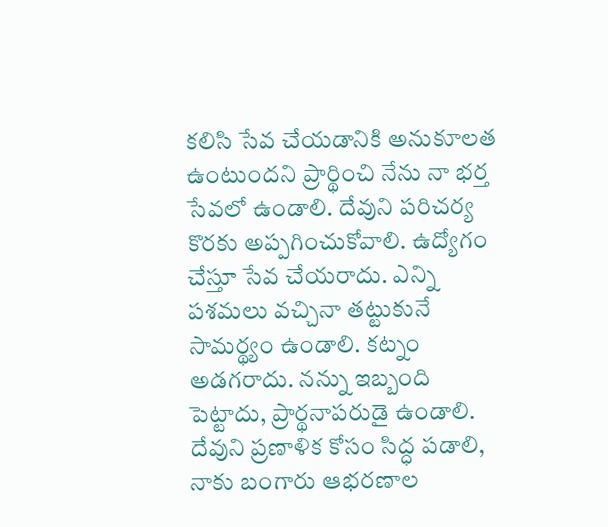కలిసి సేవ చేయడానికి అనుకూలత ఉంటుందని ప్రార్థించి నేను నా భర్త సేవలో ఉండాలి. దేవుని పరిచర్య కొరకు అప్పగించుకోవాలి. ఉద్యోగం చేస్తూ సేవ చేయరాదు. ఎన్ని పశమలు వచ్చినా తట్టుకునే సామర్థ్యం ఉండాలి. కట్నం అడగరాదు. నన్ను ఇబ్బంది పెట్టాదు, ప్రార్థనాపరుడై ఉండాలి. దేవుని ప్రణాళిక కోసం సిద్ధ పడాలి, నాకు బంగారు ఆభరణాల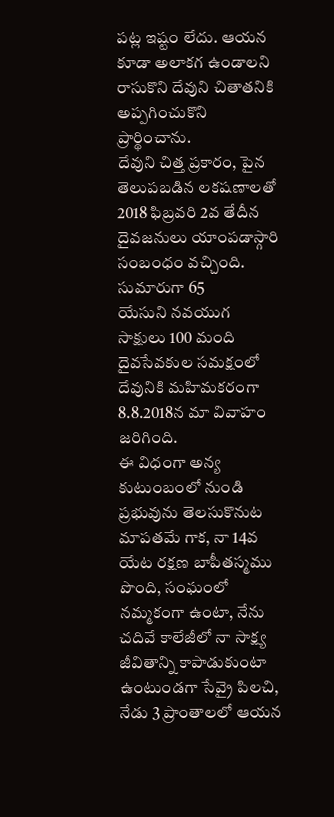పట్ల ఇష్టం లేదు. ఆయన కూడా అలాకగ ఉండాలని రాసుకొని దేవుని చితాతనికి అప్పగించుకొని ప్రార్థించాను.
దేవుని చిత్త ప్రకారం, పైన తెలుపబడిన లకషణాలతో 2018 ఫిబ్రవరి 2వ తేదీన దైవజనులు యాంపడాస్గారి సంబంధం వచ్చింది. సుమారుగా 65
యేసుని నవయుగ సాక్షులు 100 మంది దైవసేవకుల సమక్షంలో దేవునికి మహిమకరంగా
8.8.2018న మా వివాహం జరిగింది.
ఈ విధంగా అన్య కుటుంబంలో నుండి ప్రభువును తెలసుకొనుట మాపతమే గాక, నా 14వ యేట రక్షణ బాపీతస్మము పొంది, సంఘంలో నమ్మకంగా ఉంటా, నేను చదివే కాలేజీలో నా సాక్ష్య జీవితాన్ని కాపాడుకుంటా ఉంటుండగా సేవ్రై పిలచి, నేడు 3 ప్రాంతాలలో ఆయన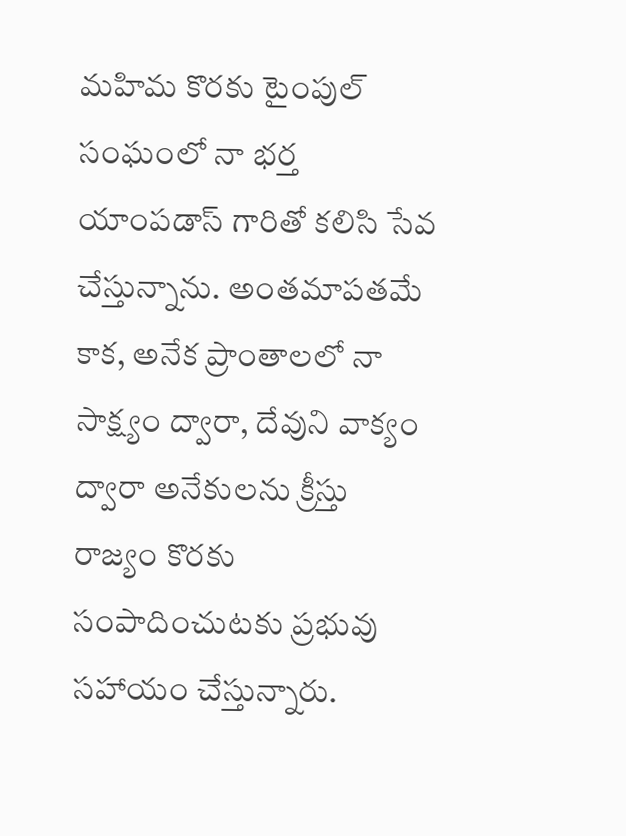మహిమ కొరకు టైంపుల్ సంఘంలో నా భర్త యాంపడాస్ గారితో కలిసి సేవ చేస్తున్నాను. అంతమాపతమే కాక, అనేక ప్రాంతాలలో నా సాక్ష్యం ద్వారా, దేవుని వాక్యం ద్వారా అనేకులను క్రీస్తు రాజ్యం కొరకు సంపాదించుటకు ప్రభువు సహాయం చేస్తున్నారు.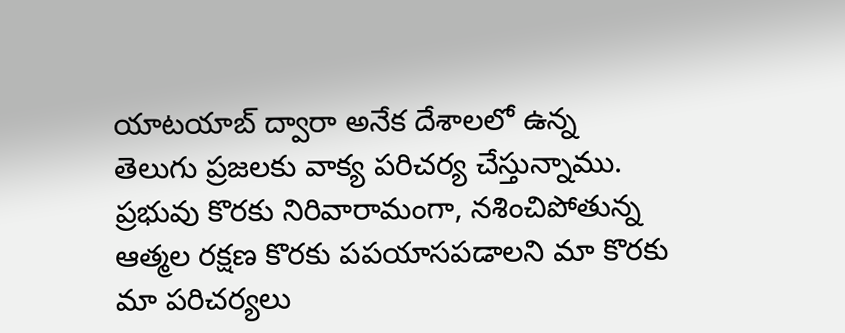యాటయాబ్ ద్వారా అనేక దేశాలలో ఉన్న
తెలుగు ప్రజలకు వాక్య పరిచర్య చేస్తున్నాము.
ప్రభువు కొరకు నిరివారామంగా, నశించిపోతున్న ఆత్మల రక్షణ కొరకు పపయాసపడాలని మా కొరకు మా పరిచర్యలు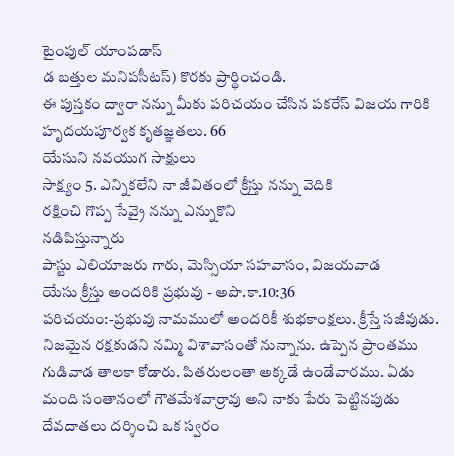టైంపుల్ యాంపడాస్
డ బత్తుల మనిపసీటస్) కొరకు ప్రార్థించండి.
ఈ పుస్తకం ద్వారా నన్ను మీకు పరిచయం చేసిన పకరేస్ విజయ గారికి హృదయపూర్వక కృతజ్ఞతలు. 66
యేసుని నవయుగ సాక్షులు
సాక్ష్యం 5. ఎన్నికలేని నా జీవితంలో క్రీస్తు నన్ను వెదికి
రక్షించి గొప్ప సేవ్రై నన్ను ఎన్నుకొని
నడిపిస్తున్నారు
పాస్టు ఎలియాజరు గారు, వెుస్సియా సహవాసం, విజయవాడ
యేసు క్రీస్తు అందరికి ప్రభువు - అపొ.కా.10:36
పరిచయం:-ప్రభువు నామములో అందరికీ శుభకాంక్షలు. క్రీస్తే సజీవుడు. నిజమైన రక్షకుడని నమ్మి విశావాసంతో నున్నాను. ఉప్పెన ప్రాంతము గుడివాడ తాలకా కోడారు. పితరులంతా అక్కడే ఉండేవారము. ఏడు మంది సంతానంలో గౌతమేశవార్రావు అని నాకు పేరు పెట్టినపుడు దేవదాతలు దర్శించి ఒక స్వరం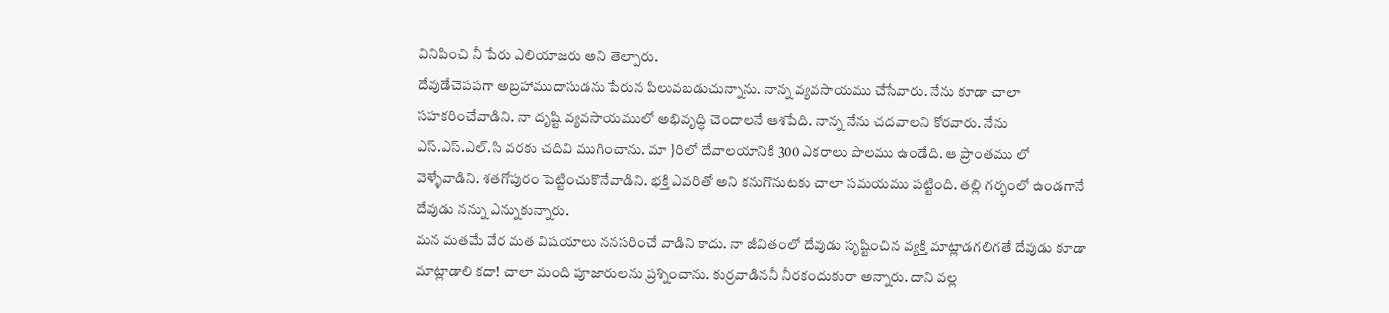వినిపించి నీ పేరు ఎలియాజరు అని తెల్పారు.
దేవుడేచెపపగా అబ్రహాముదాసుడను పేరున పిలువబడుచున్నాను. నాన్న వ్యవసాయము చేసేవారు. నేను కూడా చాలా సహకరించేవాడిని. నా దృష్టి వ్యవసాయములో అభివృద్ధి చెందాలనే ఆశపేది. నాన్న నేను చదవాలని కోరవారు. నేను ఎస్.ఎస్.ఎల్.సి వరకు చదివి ముగించాను. మా }రిలో దేవాలయానికి 300 ఎకరాలు పొలము ఉండేది. ఆ ప్రాంతము లో వెళ్ళేవాడిని. శతగోపురం పెట్టించుకొనేవాడిని. భక్తి ఎవరితో అని కనుగొనుటకు చాలా సమయము పట్టింది. తల్లి గర్భంలో ఉండగానే దేవుడు నన్ను ఎన్నుకున్నారు.
మన మతమే వేర మత విషయాలు ననసరించే వాడిని కాదు. నా జీవితంలో దేవుడు సృష్టించిన వ్యక్తి మాట్లాడగలిగతే దేవుడు కూడా మాట్లాడాలి కదా! చాలా మంది పూజారులను ప్రశ్నించాను. కుర్రవాడిననీ నీరకందుకురా అన్నారు. దాని వల్ల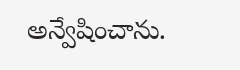అన్వేషించాను.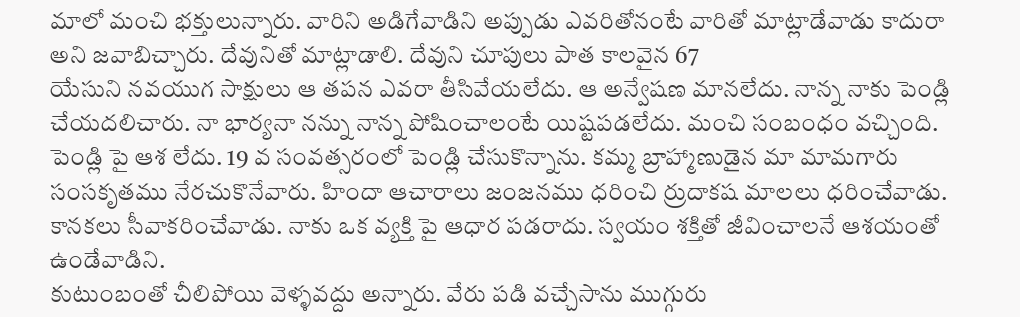మాలో మంచి భక్తులున్నారు. వారిని అడిగేవాడిని అప్పుడు ఎవరితోనంటే వారితో మాట్లాడేవాడు కాదురా అని జవాబిచ్చారు. దేవునితో మాట్లాడాలి. దేవుని చూపులు పాత కాలవైన 67
యేసుని నవయుగ సాక్షులు ఆ తపన ఎవరా తీసివేయలేదు. ఆ అన్వేషణ మానలేదు. నాన్న నాకు పెండ్లి చేయదలిచారు. నా భార్యనా నన్ను నాన్న పోషించాలంటే యిష్టపడలేదు. మంచి సంబంధం వచ్చింది. పెండ్లి పై ఆశ లేదు. 19 వ సంవత్సరంలో పెండ్లి చేసుకొన్నాను. కమ్మ బ్రాహ్మాణుడైన మా మామగారు సంసకృతము నేరచుకొనేవారు. హిందా ఆచారాలు జంజనము ధరించి ర్రుదాకష మాలలు ధరించేవాడు. కానకలు సీవాకరించేవాడు. నాకు ఒక వ్యక్తి పై ఆధార పడరాదు. స్వయం శక్తితో జీవించాలనే ఆశయంతో ఉండేవాడిని.
కుటుంబంతో చీలిపోయి వెళ్ళవద్దు అన్నారు. వేరు పడి వచ్చేసాను ముగ్గురు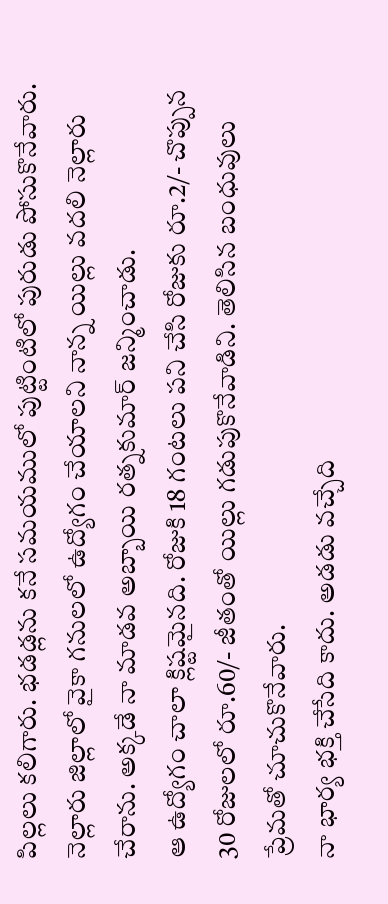పిల్లలు కలిగారు. భడడ్లను కనే సమయములో పుట్టింటిలో పురుడు పోసుకొనేవారు. నెల్లారు జిల్లాలో వైకా గనులలో ఉద్యోగం చేయాలని నాన్న యిల్లు వదలి నెల్లారు చేరాను. అక్కడే నా మాడవ అబ్బాయి రత్నకుమార్ జన్మించాడు.
ఆ ఉద్యోగం చాలా క్లిష్టమైనది. రోజుకి 18 గంటలు పని చేసి రోజుకు రూ.2/- చొప్పున 30 రోజులలో రూ.60/- జీతంతో యిల్లు గడుపుకొనేవాడిని. తెలిసిన బంధువులు ప్రేమతో చూచుకొనేవారు.
నా భార్య భక్తి చేసేది కాదు. అడడు వచ్చేది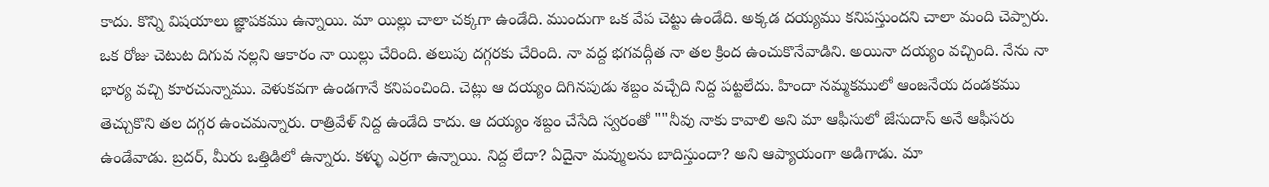కాదు. కొన్ని విషయాలు జ్ఞాపకము ఉన్నాయి. మా యిల్లు చాలా చక్కగా ఉండేది. ముందుగా ఒక వేప చెట్టు ఉండేది. అక్కడ దయ్యము కనిపస్తుందని చాలా మంది చెప్పారు. ఒక రోజు చెటుట దిగువ నల్లని ఆకారం నా యిల్లు చేరింది. తలుపు దగ్గరకు చేరింది. నా వద్ద భగవద్గీత నా తల క్రింద ఉంచుకొనేవాడిని. అయినా దయ్యం వచ్చింది. నేను నా భార్య వచ్చి కూరచున్నాము. వెళుకవగా ఉండగానే కనిపంచింది. చెట్లు ఆ దయ్యం దిగినపుడు శబ్దం వచ్చేది నిద్ద పట్టలేదు. హిందా నమ్మకములో ఆంజనేయ దండకము తెచ్చుకొని తల దగ్గర ఉంచమన్నారు. రాత్రివేళ్ నిద్ద ఉండేది కాదు. ఆ దయ్యం శబ్దం చేసేది స్వరంతో ""నీవు నాకు కావాలి అని మా ఆఫీసులో జేసుదాస్ అనే ఆఫీసరు ఉండేవాడు. బ్రదర్, మీరు ఒత్తిడిలో ఉన్నారు. కళ్ళు ఎర్రగా ఉన్నాయి. నిద్ద లేదా? ఏదైనా మవ్ములను బాదిస్తుందా? అని ఆప్యాయంగా అడిగాడు. మా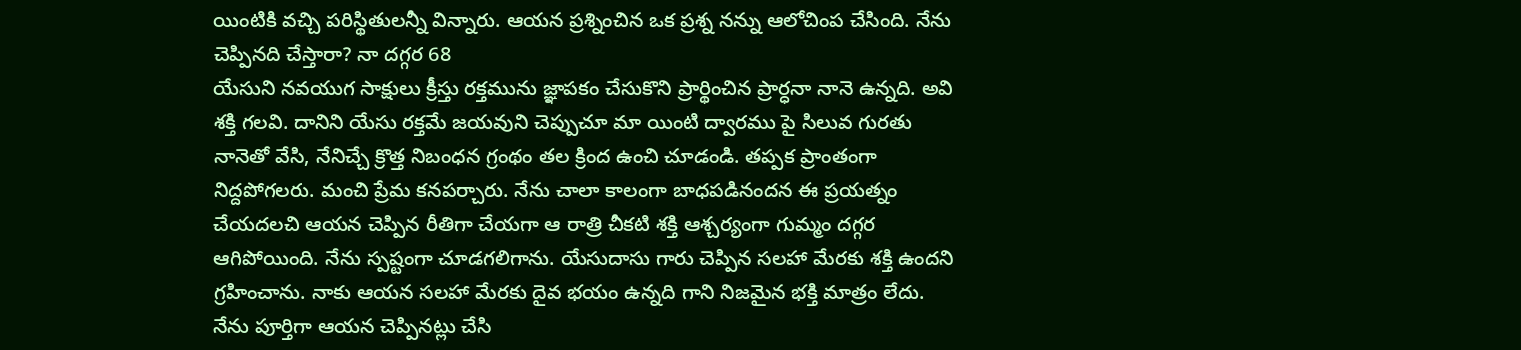యింటికి వచ్చి పరిస్థితులన్నీ విన్నారు. ఆయన ప్రశ్నించిన ఒక ప్రశ్న నన్ను ఆలోచింప చేసింది. నేను చెప్పినది చేస్తారా? నా దగ్గర 68
యేసుని నవయుగ సాక్షులు క్రీస్తు రక్తమును జ్ఞాపకం చేసుకొని ప్రార్థించిన ప్రార్ధనా నానె ఉన్నది. అవి శక్తి గలవి. దానిని యేసు రక్తమే జయవుని చెప్పుచూ మా యింటి ద్వారము పై సిలువ గురతు నానెతో వేసి, నేనిచ్చే క్రొత్త నిబంధన గ్రంథం తల క్రింద ఉంచి చూడండి. తప్పక ప్రాంతంగా నిద్దపోగలరు. మంచి ప్రేమ కనపర్చారు. నేను చాలా కాలంగా బాధపడినందన ఈ ప్రయత్నం చేయదలచి ఆయన చెప్పిన రీతిగా చేయగా ఆ రాత్రి చీకటి శక్తి ఆశ్చర్యంగా గుమ్మం దగ్గర ఆగిపోయింది. నేను స్పష్టంగా చూడగలిగాను. యేసుదాసు గారు చెప్పిన సలహా మేరకు శక్తి ఉందని గ్రహించాను. నాకు ఆయన సలహా మేరకు దైవ భయం ఉన్నది గాని నిజమైన భక్తి మాత్రం లేదు. నేను పూర్తిగా ఆయన చెప్పినట్లు చేసి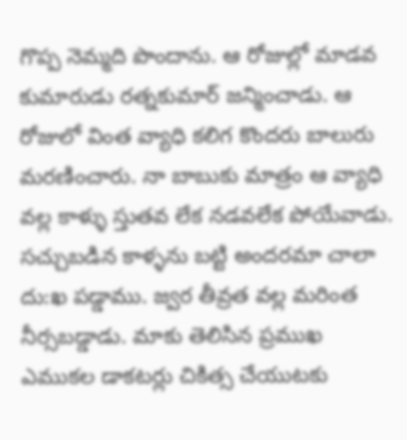గొప్ప నెమ్మది పొందాను. ఆ రోజుల్లో మాడవ కుమారుడు రత్నకుమార్ జన్మించాడు. ఆ రోజులో వింత వ్యాధి కలిగ కొందరు బాలురు మరణించారు. నా బాబుకు మాత్రం ఆ వ్యాధి వల్ల కాళ్ళు స్తుతవ లేక నడవలేక పోయేవాడు. సచ్చుబడిన కాళ్ళను బట్టి అందరమా చాలా దు:ఖ పడ్డాము. జ్వర తీవ్రత వల్ల మరింత నీర్సబడ్డాడు. మాకు తెలిసిన ప్రముఖ ఎముకల డాకటర్లు చికిత్స చేయుటకు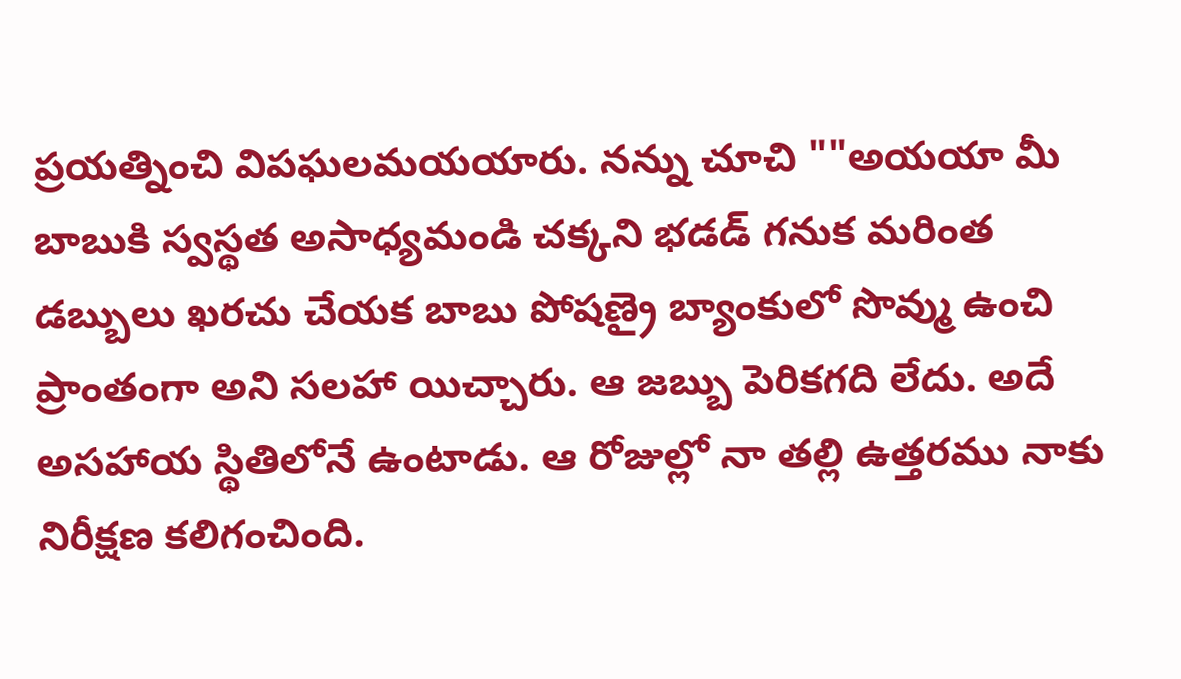ప్రయత్నించి విపఘలమయయారు. నన్ను చూచి ""అయయా మీ బాబుకి స్వస్థత అసాధ్యమండి చక్కని భడడ్ గనుక మరింత డబ్బులు ఖరచు చేయక బాబు పోషణ్రై బ్యాంకులో సొవ్ము ఉంచి ప్రాంతంగా అని సలహా యిచ్చారు. ఆ జబ్బు పెరికగది లేదు. అదే అసహాయ స్థితిలోనే ఉంటాడు. ఆ రోజుల్లో నా తల్లి ఉత్తరము నాకు నిరీక్షణ కలిగంచింది.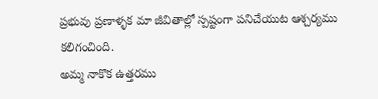ప్రభువు ప్రణాళ్ళక మా జీవితాల్లో స్పష్టంగా పనిచేయుట ఆశ్చర్యము కలిగంచింది.
అమ్మ నాకొక ఉత్తరము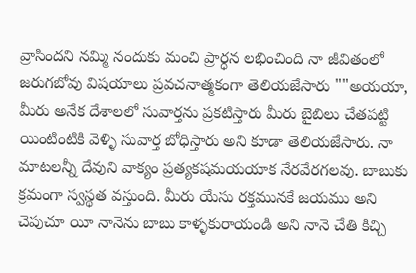వ్రాసిందని నమ్మి నందుకు మంచి ప్రార్ధన లభించింది నా జీవితంలో జరుగబోవు విషయాలు ప్రవచనాత్మకంగా తెలియజేసారు ""అయయా, మీరు అనేక దేశాలలో సువార్తను ప్రకటిస్తారు మీరు బైబిలు చేతపట్టి యింటింటికి వెళ్ళి సువార్త బోధిస్తారు అని కూడా తెలియజేసారు. నా మాటలన్నీ దేవుని వాక్యం ప్రత్యకషమయయాక నేరవేరగలవు. బాబుకు క్రమంగా స్వస్థత వస్తుంది. మీరు యేసు రక్తమునకే జయము అని చెపుచూ యీ నానెను బాబు కాళ్ళకురాయండి అని నానె చేతి కిచ్చి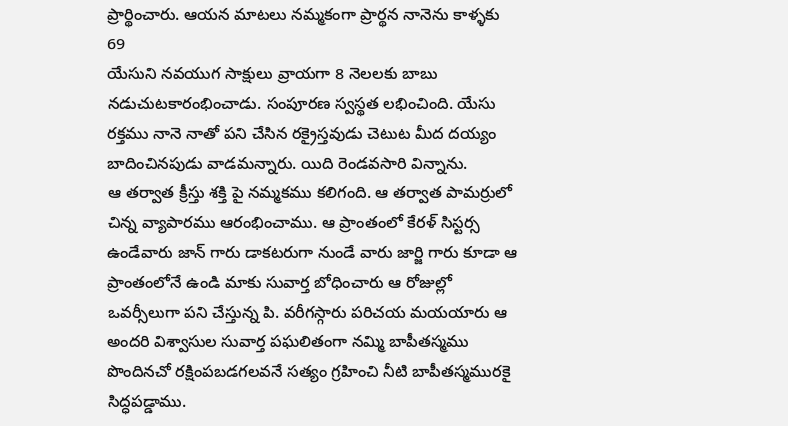ప్రార్థించారు. ఆయన మాటలు నమ్మకంగా ప్రార్థన నానెను కాళ్ళకు 69
యేసుని నవయుగ సాక్షులు వ్రాయగా 8 నెలలకు బాబు నడుచుటకారంభించాడు. సంపూరణ స్వస్థత లభించింది. యేసు రక్తము నానె నాతో పని చేసిన రక్రైస్తవుడు చెటుట మీద దయ్యం బాదించినపుడు వాడమన్నారు. యిది రెండవసారి విన్నాను.
ఆ తర్వాత క్రీస్తు శక్తి పై నమ్మకము కలిగంది. ఆ తర్వాత పామర్రులో చిన్న వ్యాపారము ఆరంభించాము. ఆ ప్రాంతంలో కేరళ్ సిస్టర్స ఉండేవారు జాన్ గారు డాకటరుగా నుండే వారు జార్జి గారు కూడా ఆ ప్రాంతంలోనే ఉండి మాకు సువార్త బోధించారు ఆ రోజుల్లో ఒవర్సీలుగా పని చేస్తున్న పి. వరీగస్గారు పరిచయ మయయారు ఆ అందరి విశ్వాసుల సువార్త పఘలితంగా నమ్మి బాపీతస్మము పొందినచో రక్షింపబడగలవనే సత్యం గ్రహించి నీటి బాపీతస్మమురకై సిద్ధపడ్డాము.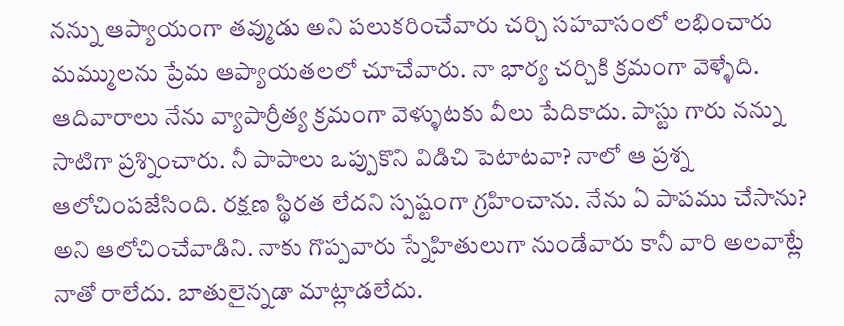నన్ను ఆప్యాయంగా తవ్ముడు అని పలుకరించేవారు చర్చి సహవాసంలో లభించారు మమ్ములను ప్రేమ ఆప్యాయతలలో చూచేవారు. నా భార్య చర్చికి క్రమంగా వెళ్ళేది. ఆదివారాలు నేను వ్యాపార్రీత్య క్రమంగా వెళ్ళుటకు వీలు పేదికాదు. పాస్టు గారు నన్ను సాటిగా ప్రశ్నించారు. నీ పాపాలు ఒప్పుకొని విడిచి పెటాటవా? నాలో ఆ ప్రశ్న ఆలోచింపజేసింది. రక్షణ స్థిరత లేదని స్పష్టంగా గ్రహించాను. నేను ఏ పాపము చేసాను? అని ఆలోచించేవాడిని. నాకు గొప్పవారు స్నేహితులుగా నుండేవారు కానీ వారి అలవాట్లే నాతో రాలేదు. బాతులైన్నడా మాట్లాడలేదు.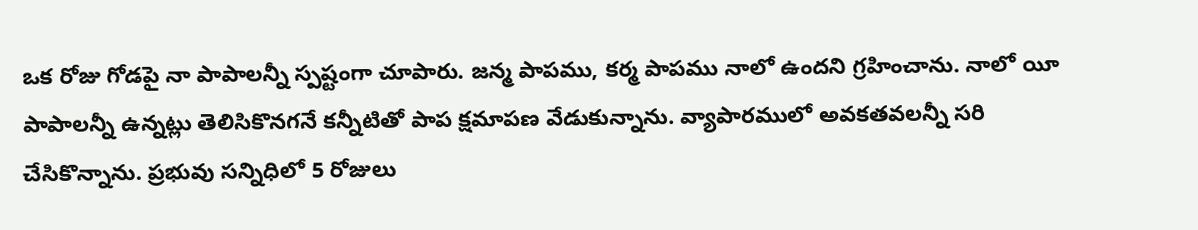ఒక రోజు గోడపై నా పాపాలన్నీ స్పష్టంగా చూపారు. జన్మ పాపము, కర్మ పాపము నాలో ఉందని గ్రహించాను. నాలో యీ పాపాలన్నీ ఉన్నట్లు తెలిసికొనగనే కన్నీటితో పాప క్షమాపణ వేడుకున్నాను. వ్యాపారములో అవకతవలన్నీ సరి చేసికొన్నాను. ప్రభువు సన్నిధిలో 5 రోజులు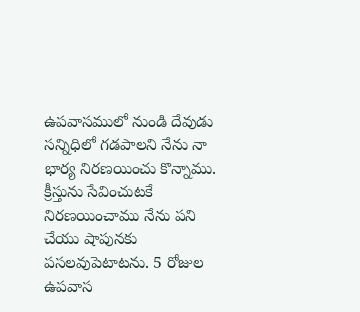ఉపవాసములో నుండి దేవుడు సన్నిధిలో గడపాలని నేను నా భార్య నిరణయించు కొన్నాము. క్రీస్తును సేవించుటకే నిరణయించాము నేను పని చేయు షాపునకు పసలవుపెటాటను. 5 రోజుల ఉపవాస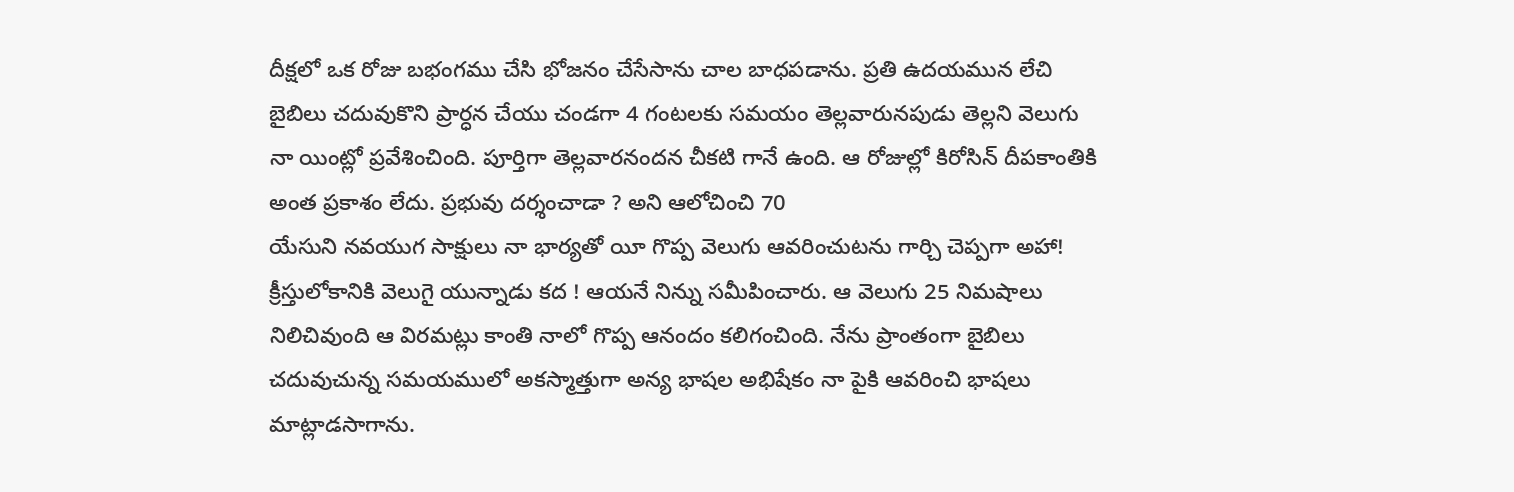దీక్షలో ఒక రోజు బభంగము చేసి భోజనం చేసేసాను చాల బాధపడాను. ప్రతి ఉదయమున లేచి బైబిలు చదువుకొని ప్రార్ధన చేయు చండగా 4 గంటలకు సమయం తెల్లవారునపుడు తెల్లని వెలుగు నా యింట్లో ప్రవేశించింది. పూర్తిగా తెల్లవారనందన చీకటి గానే ఉంది. ఆ రోజుల్లో కిరోసిన్ దీపకాంతికి అంత ప్రకాశం లేదు. ప్రభువు దర్శంచాడా ? అని ఆలోచించి 70
యేసుని నవయుగ సాక్షులు నా భార్యతో యీ గొప్ప వెలుగు ఆవరించుటను గార్చి చెప్పగా అహా! క్రీస్తులోకానికి వెలుగై యున్నాడు కద ! ఆయనే నిన్ను సమీపించారు. ఆ వెలుగు 25 నిమషాలు నిలిచివుంది ఆ విరమట్లు కాంతి నాలో గొప్ప ఆనందం కలిగంచింది. నేను ప్రాంతంగా బైబిలు చదువుచున్న సమయములో అకస్మాత్తుగా అన్య భాషల అభిషేకం నా పైకి ఆవరించి భాషలు మాట్లాడసాగాను.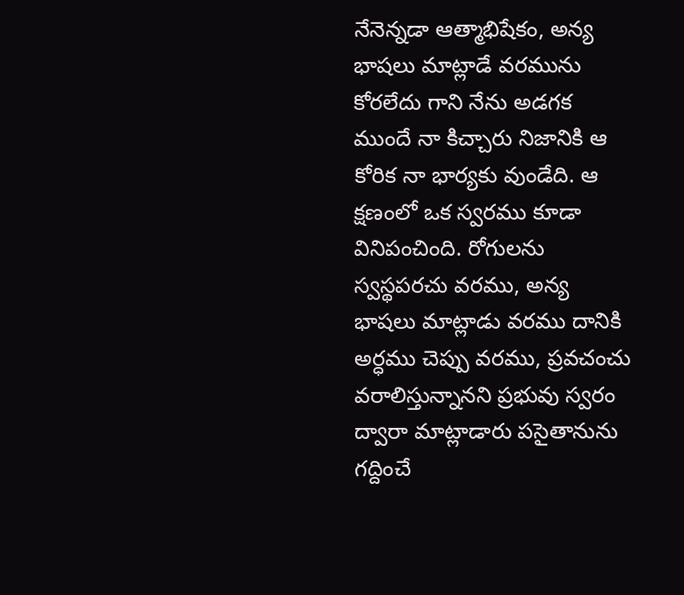నేనెన్నడా ఆత్మాభిషేకం, అన్య భాషలు మాట్లాడే వరమును కోరలేదు గాని నేను అడగక ముందే నా కిచ్చారు నిజానికి ఆ కోరిక నా భార్యకు వుండేది. ఆ క్షణంలో ఒక స్వరము కూడా వినిపంచింది. రోగులను స్వస్థపరచు వరము, అన్య భాషలు మాట్లాడు వరము దానికి అర్ధము చెప్పు వరము, ప్రవచంచు వరాలిస్తున్నానని ప్రభువు స్వరం ద్వారా మాట్లాడారు పసైతానును గద్దించే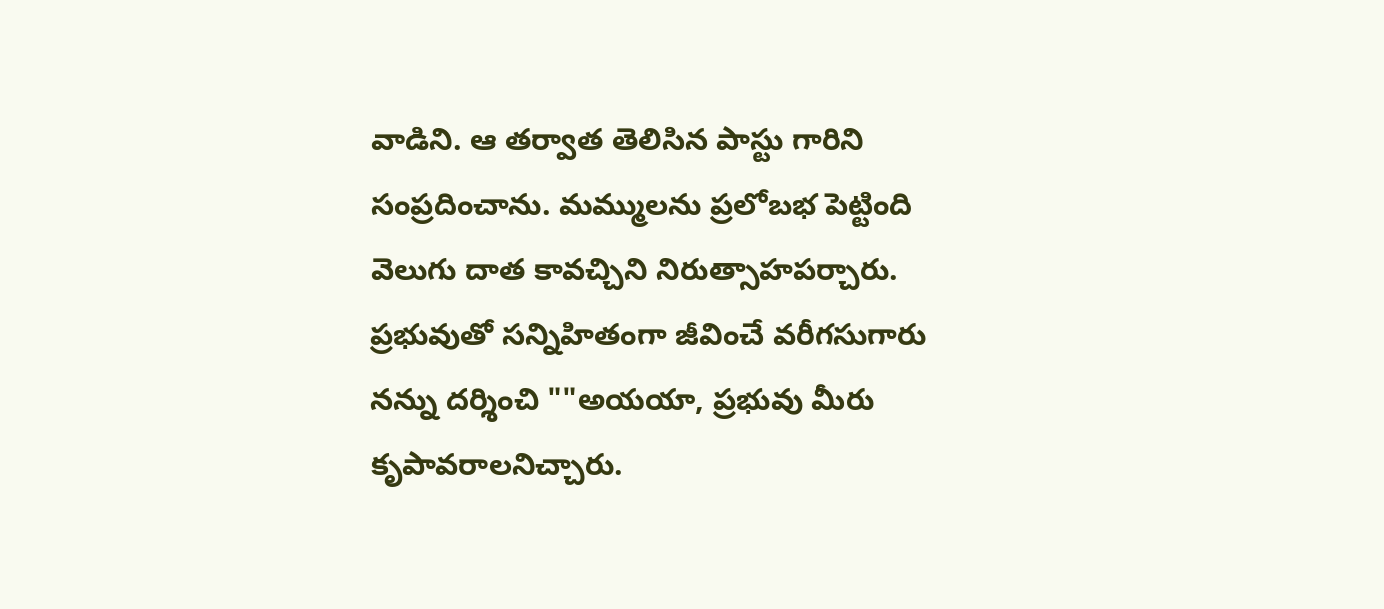వాడిని. ఆ తర్వాత తెలిసిన పాస్టు గారిని సంప్రదించాను. మమ్ములను ప్రలోబభ పెట్టింది వెలుగు దాత కావచ్చిని నిరుత్సాహపర్చారు. ప్రభువుతో సన్నిహితంగా జీవించే వరీగసుగారు నన్ను దర్శించి ""అయయా, ప్రభువు మీరు కృపావరాలనిచ్చారు.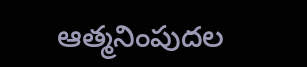ఆత్మనింపుదల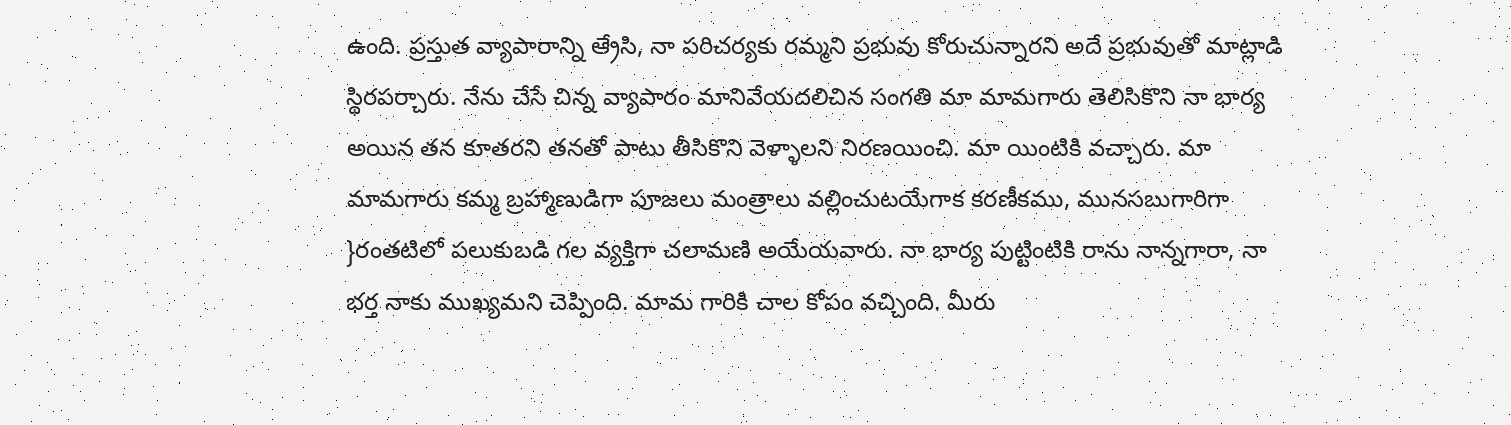ఉంది. ప్రస్తుత వ్యాపారాన్ని ఆ్రేసి, నా పరిచర్యకు రమ్మని ప్రభువు కోరుచున్నారని అదే ప్రభువుతో మాట్లాడి స్థిరపర్చారు. నేను చేసే చిన్న వ్యాపారం మానివేయదలిచిన సంగతి మా మామగారు తెలిసికొని నా భార్య అయిన తన కూతరని తనతో పాటు తీసికొని వెళ్ళాలని నిరణయించి. మా యింటికి వచ్చారు. మా మామగారు కమ్మ బ్రహ్మాణుడిగా పూజలు మంత్రాలు వల్లించుటయేగాక కరణీకము, మునసబుగారిగా }రంతటిలో పలుకుబడి గల వ్యక్తిగా చలామణి అయేయవారు. నా భార్య పుట్టింటికి రాను నాన్నగారా, నా భర్త నాకు ముఖ్యమని చెప్పింది. మామ గారికి చాల కోపం వచ్చింది. మీరు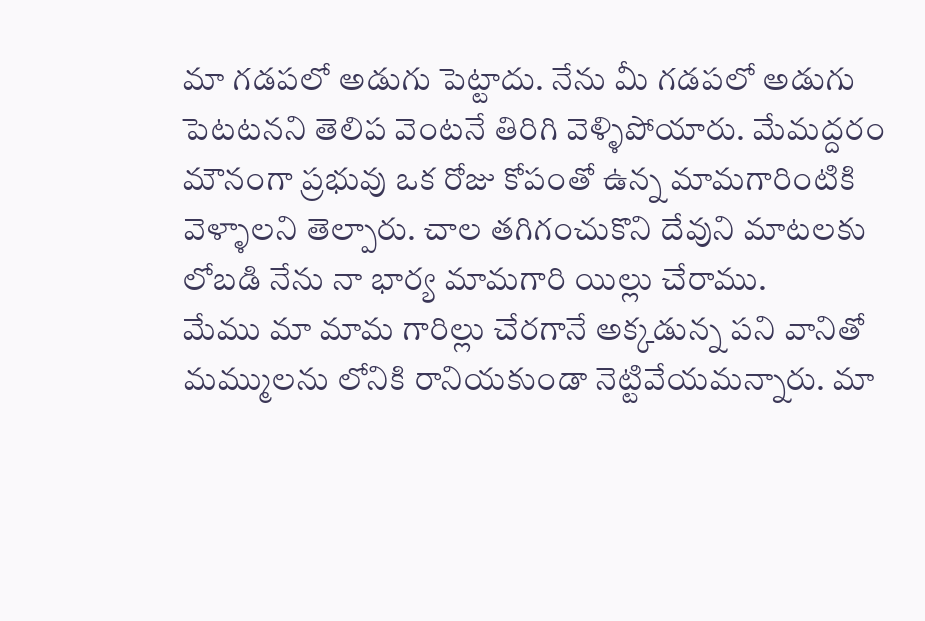మా గడపలో అడుగు పెట్టాదు. నేను మీ గడపలో అడుగు పెటటనని తెలిప వెంటనే తిరిగి వెళ్ళిపోయారు. మేమద్దరం మౌనంగా ప్రభువు ఒక రోజు కోపంతో ఉన్న మామగారింటికి వెళ్ళాలని తెల్పారు. చాల తగిగంచుకొని దేవుని మాటలకు లోబడి నేను నా భార్య మామగారి యిల్లు చేరాము.
మేము మా మామ గారిల్లు చేరగానే అక్కడున్న పని వానితో మమ్ములను లోనికి రానియకుండా నెట్టివేయమన్నారు. మా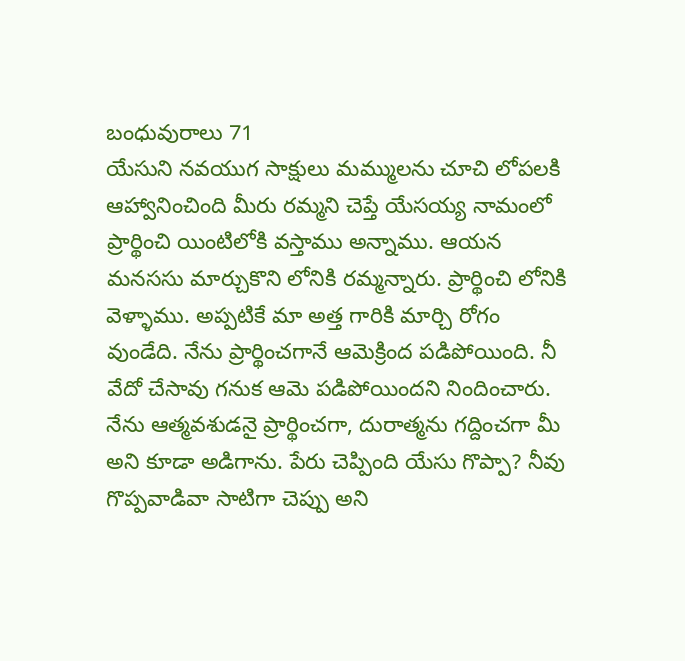బంధువురాలు 71
యేసుని నవయుగ సాక్షులు మమ్ములను చూచి లోపలకి ఆహ్వానించింది మీరు రమ్మని చెప్తే యేసయ్య నామంలో ప్రార్థించి యింటిలోకి వస్తాము అన్నాము. ఆయన మనససు మార్చుకొని లోనికి రమ్మన్నారు. ప్రార్థించి లోనికి వెళ్ళాము. అప్పటికే మా అత్త గారికి మార్చి రోగం వుండేది. నేను ప్రార్థించగానే ఆవెుక్రింద పడిపోయింది. నీ వేదో చేసావు గనుక ఆమె పడిపోయిందని నిందించారు. నేను ఆత్మవశుడనై ప్రార్థించగా, దురాత్మను గద్దించగా మీ అని కూడా అడిగాను. పేరు చెప్పింది యేసు గొప్పా? నీవు గొప్పవాడివా సాటిగా చెప్పు అని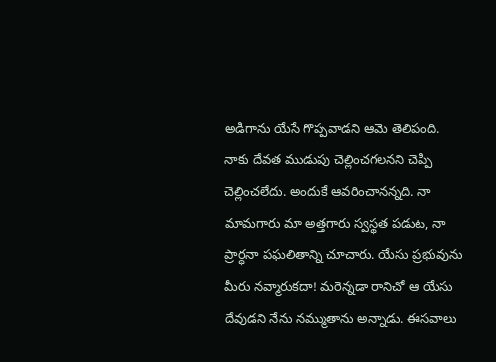అడిగాను యేసే గొప్పవాడని ఆమె తెలిపంది. నాకు దేవత ముడుపు చెల్లించగలనని చెప్పి చెల్లించలేదు. అందుకే ఆవరించానన్నది. నా మామగారు మా అత్తగారు స్వస్థత పడుట, నా ప్రార్ధనా పఘలితాన్ని చూచారు. యేసు ప్రభువును మీరు నవ్మారుకదా! మరెన్నడా రానిచో ఆ యేసు దేవుడని నేను నమ్ముతాను అన్నాడు. ఈసవాలు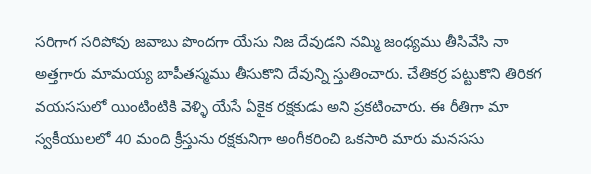సరిగాగ సరిపోవు జవాబు పొందగా యేసు నిజ దేవుడని నమ్మి జంధ్యము తీసివేసి నా అత్తగారు మామయ్య బాపీతస్మము తీసుకొని దేవున్ని స్తుతించారు. చేతికర్ర పట్టుకొని తిరికగ వయససులో యింటింటికి వెళ్ళి యేసే ఏకైక రక్షకుడు అని ప్రకటించారు. ఈ రీతిగా మా స్వకీయులలో 40 మంది క్రీస్తును రక్షకునిగా అంగీకరించి ఒకసారి మారు మనససు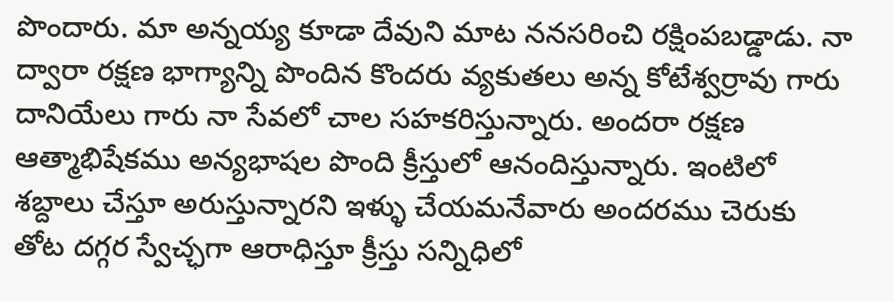పొందారు. మా అన్నయ్య కూడా దేవుని మాట ననసరించి రక్షింపబడ్డాడు. నా ద్వారా రక్షణ భాగ్యాన్ని పొందిన కొందరు వ్యకుతలు అన్న కోటేశ్వర్రావు గారు దానియేలు గారు నా సేవలో చాల సహకరిస్తున్నారు. అందరా రక్షణ ఆత్మాభిషేకము అన్యభాషల పొంది క్రీస్తులో ఆనందిస్తున్నారు. ఇంటిలో శబ్దాలు చేస్తూ అరుస్తున్నారని ఇళ్ళు చేయమనేవారు అందరము చెరుకు తోట దగ్గర స్వేచ్ఛగా ఆరాధిస్తూ క్రీస్తు సన్నిధిలో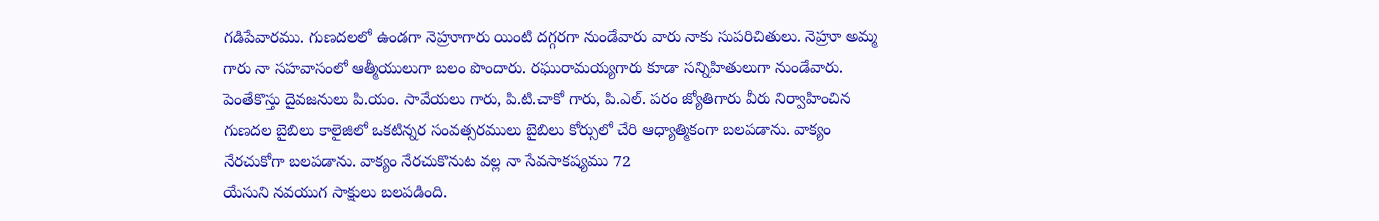గడిపేవారము. గుణదలలో ఉండగా నెహ్రూగారు యింటి దగ్గరగా నుండేవారు వారు నాకు సుపరిచితులు. నెహ్రూ అమ్మ గారు నా సహవాసంలో ఆత్మీయులుగా బలం పొందారు. రఘురామయ్యగారు కూడా సన్నిహితులుగా నుండేవారు. పెంతేకొస్తు దైవజనులు పి.యం. సావేయలు గారు, పి.టి.చాకో గారు, పి.ఎల్. పరం జ్యోతిగారు వీరు నిర్వాహించిన గుణదల బైబిలు కాలైజిలో ఒకటిన్నర సంవత్సరములు బైబిలు కోర్సులో చేరి ఆధ్యాత్మికంగా బలపడాను. వాక్యం నేరచుకోగా బలపడాను. వాక్యం నేరచుకొనుట వల్ల నా సేవసాకష్యము 72
యేసుని నవయుగ సాక్షులు బలపడింది.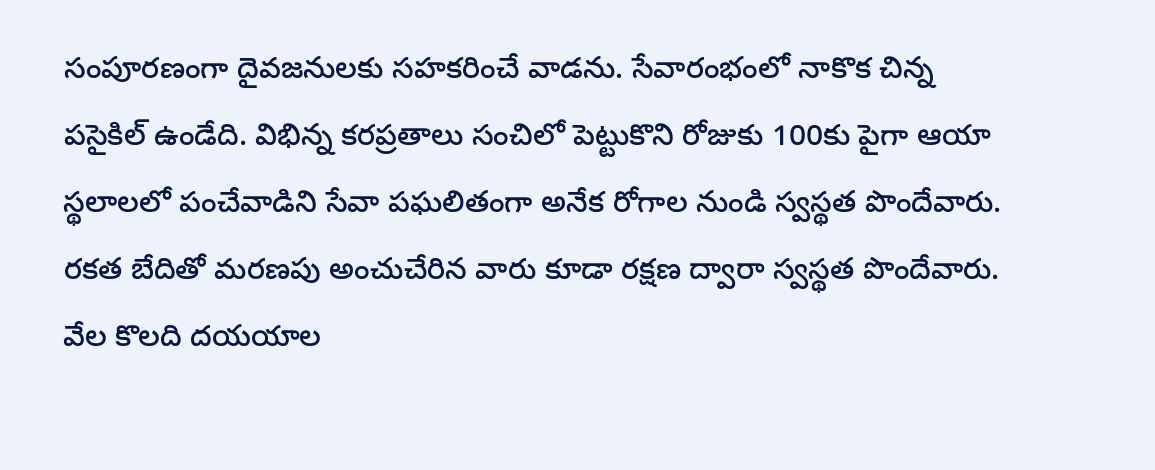సంపూరణంగా దైవజనులకు సహకరించే వాడను. సేవారంభంలో నాకొక చిన్న పసైకిల్ ఉండేది. విభిన్న కరప్రతాలు సంచిలో పెట్టుకొని రోజుకు 100కు పైగా ఆయా స్థలాలలో పంచేవాడిని సేవా పఘలితంగా అనేక రోగాల నుండి స్వస్థత పొందేవారు. రకత బేదితో మరణపు అంచుచేరిన వారు కూడా రక్షణ ద్వారా స్వస్థత పొందేవారు. వేల కొలది దయయాల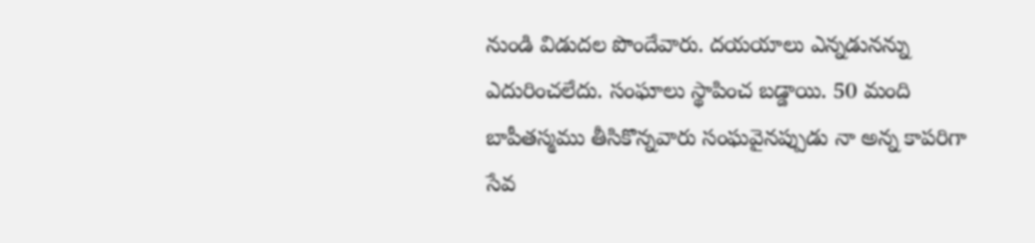నుండి విడుదల పొందేవారు. దయయాలు ఎన్నడునన్ను ఎదురించలేదు. సంఘాలు స్థాపించ బడ్డాయి. 50 మంది బాపీతస్మము తీసికొన్నవారు సంఘవైనప్పుడు నా అన్న కాపరిగా సేవ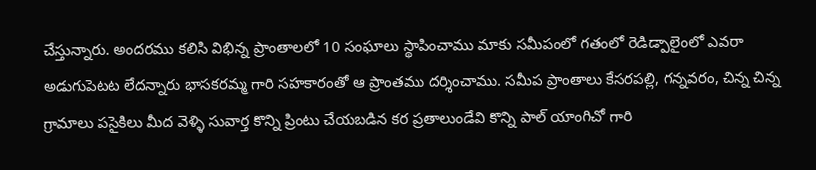చేస్తున్నారు. అందరము కలిసి విభిన్న ప్రాంతాలలో 10 సంఘాలు స్థాపించాము మాకు సమీపంలో గతంలో రెడిడ్పాలైంలో ఎవరా అడుగుపెటట లేదన్నారు భాసకరమ్మ గారి సహకారంతో ఆ ప్రాంతము దర్శించాము. సమీప ప్రాంతాలు కేసరపల్లి, గన్నవరం, చిన్న చిన్న గ్రామాలు పసైకిలు మీద వెళ్ళి సువార్త కొన్ని ప్రింటు చేయబడిన కర ప్రతాలుండేవి కొన్ని పాల్ యాంగిచో గారి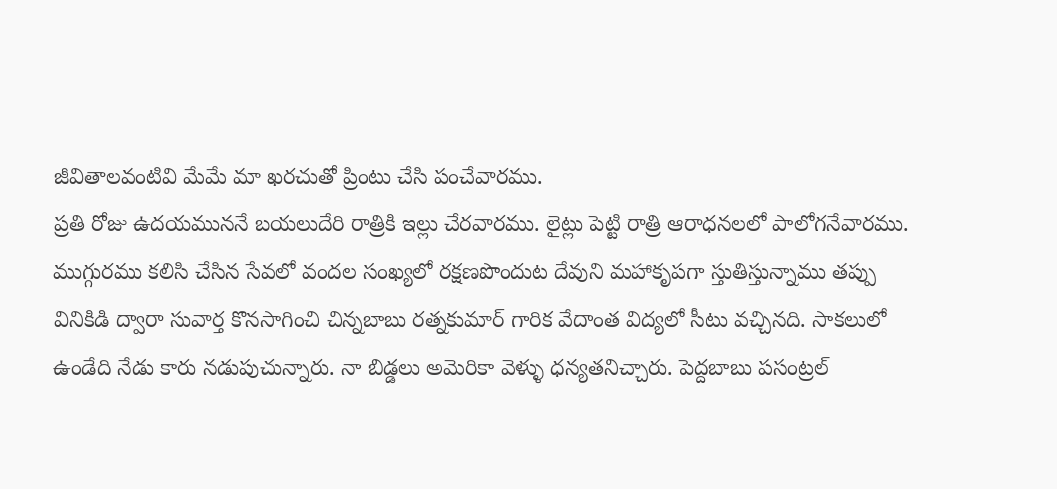జీవితాలవంటివి మేమే మా ఖరచుతో ప్రింటు చేసి పంచేవారము.
ప్రతి రోజు ఉదయముననే బయలుదేరి రాత్రికి ఇల్లు చేరవారము. లైట్లు పెట్టి రాత్రి ఆరాధనలలో పాలోగనేవారము. ముగ్గురము కలిసి చేసిన సేవలో వందల సంఖ్యలో రక్షణపొందుట దేవుని మహాకృపగా స్తుతిస్తున్నాము తప్పు వినికిడి ద్వారా సువార్త కొనసాగించి చిన్నబాబు రత్నకుమార్ గారిక వేదాంత విద్యలో సీటు వచ్చినది. సాకలులో ఉండేది నేడు కారు నడుపుచున్నారు. నా బిడ్డలు అమెరికా వెళ్ళు ధన్యతనిచ్చారు. పెద్దబాబు పసంట్రల్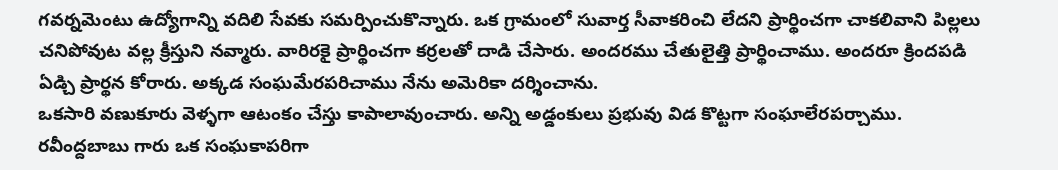గవర్నమెంటు ఉద్యోగాన్ని వదిలి సేవకు సమర్పించుకొన్నారు. ఒక గ్రామంలో సువార్త సీవాకరించి లేదని ప్రార్థించగా చాకలివాని పిల్లలు చనిపోవుట వల్ల క్రీస్తుని నవ్మారు. వారిరకై ప్రార్థించగా కర్రలతో దాడి చేసారు. అందరము చేతులైత్తి ప్రార్థించాము. అందరూ క్రిందపడి ఏడ్చి ప్రార్థన కోరారు. అక్కడ సంఘమేరపరిచాము నేను అమెరికా దర్శించాను.
ఒకసారి వణుకూరు వెళ్ళగా ఆటంకం చేస్తు కాపాలావుంచారు. అన్ని అడ్డంకులు ప్రభువు విడ కొట్టగా సంఘాలేరపర్చాము. రవీంద్దబాబు గారు ఒక సంఘకాపరిగా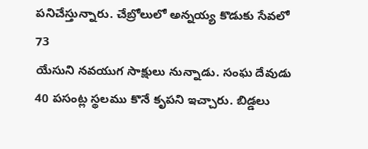పనిచేస్తున్నారు. చేబ్రోలులో అన్నయ్య కొడుకు సేవలో 73
యేసుని నవయుగ సాక్షులు నున్నాడు. సంఘ దేవుడు 40 పసంట్ల స్థలము కొనే కృపని ఇచ్చారు. బిడ్డలు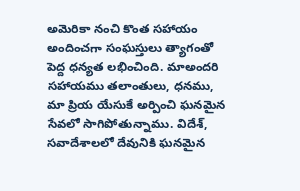అమెరికా నంచి కొంత సహాయం అందించగా సంఘస్తులు త్యాగంతో పెద్ద ధన్యత లభించింది. మాఅందరి సహాయము తలాంతులు, ధనము, మా ప్రియ యేసుకే అర్పించి ఘనమైన సేవలో సాగిపోతున్నాము. విదేశ్, సవాదేశాలలో దేవునికి ఘనమైన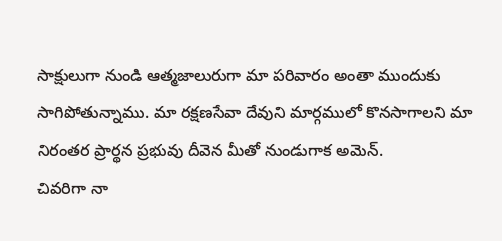సాక్షులుగా నుండి ఆత్మజాలురుగా మా పరివారం అంతా ముందుకు సాగిపోతున్నాము. మా రక్షణసేవా దేవుని మార్గములో కొనసాగాలని మా నిరంతర ప్రార్థన ప్రభువు దీవెన మీతో నుండుగాక అవెున్.
చివరిగా నా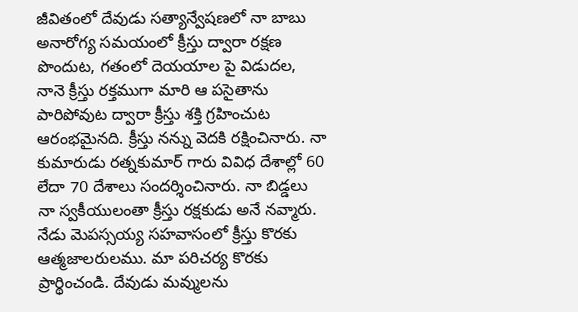జీవితంలో దేవుడు సత్యాన్వేషణలో నా బాబు అనారోగ్య సమయంలో క్రీస్తు ద్వారా రక్షణ పొందుట, గతంలో దెయయాల పై విడుదల, నానె క్రీస్తు రక్తముగా మారి ఆ పసైతాను పారిపోవుట ద్వారా క్రీస్తు శక్తి గ్రహించుట ఆరంభమైనది. క్రీస్తు నన్ను వెదకి రక్షించినారు. నా కుమారుడు రత్నకుమార్ గారు వివిధ దేశాల్లో 60 లేదా 70 దేశాలు సందర్శించినారు. నా బిడ్డలు నా స్వకీయులంతా క్రీస్తు రక్షకుడు అనే నవ్మారు. నేడు వెుపస్సయ్య సహవాసంలో క్రీస్తు కొరకు ఆత్మజాలరులము. మా పరిచర్య కొరకు ప్రార్థించండి. దేవుడు మవ్ములను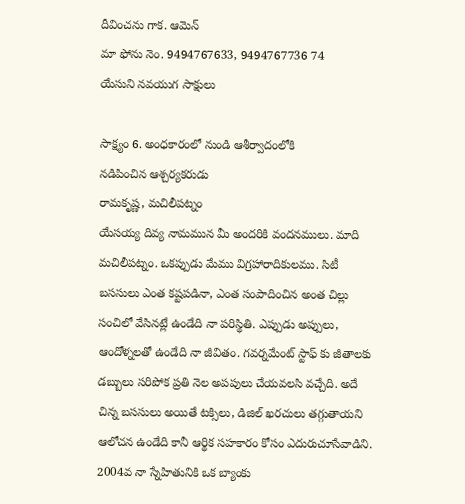దీవించను గాక. ఆమెన్
మా ఫోను నెం. 9494767633, 9494767736 74
యేసుని నవయుగ సాక్షులు

సాక్ష్యం 6. అంధకారంలో నుండి ఆశీర్వాదంలోకి
నడిపించిన ఆశ్చర్యకరుడు
రామకృష్ణ, మచిలీపట్నం
యేసయ్య దివ్య నామమున మీ అందరికి వందనములు. మాది మచిలీపట్నం. ఒకప్పుడు మేము విగ్రహారాదికులము. సిటీ బససులు ఎంత కష్టపడినా, ఎంత సంపాదించిన అంత చిల్లు సంచిలో వేసినట్లే ఉండేది నా పరిస్థితి. ఎప్పుడు అప్పులు, ఆందోళ్నలతో ఉండేది నా జీవితం. గవర్నమేంట్ స్టాఫ్ కు జీతాలకు డబ్బులు సరిపోక ప్రతి నెల అపపులు చేయవలసి వచ్చేది. అదే చిన్న బససులు అయితే టక్సిలు, డిజిల్ ఖరచులు తగ్గుతాయని ఆలోచన ఉండేది కానీ ఆర్థిక సహకారం కోసం ఎదురుచూసేవాడిని.
2004వ నా స్నేహితునికి ఒక బ్యాంకు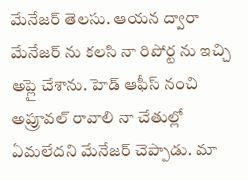మేనేజర్ తెలసు. ఆయన ద్వారా మేనేజర్ ను కలసి నా రిపోర్ట ను ఇచ్చి అప్లై చేశాను. హెడ్ ఆఫీస్ నంచి అప్రూవల్ రావాలి నా చేతుల్లో ఏమలేదని మేనేజర్ చెప్పాడు. మా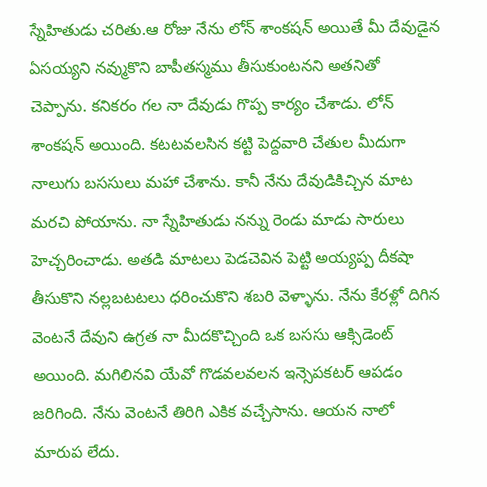స్నేహితుడు చరితు.ఆ రోజు నేను లోన్ శాంకషన్ అయితే మీ దేవుడైన ఏసయ్యని నవ్ముకొని బాపీతస్మము తీసుకుంటనని అతనితో చెప్పాను. కనికరం గల నా దేవుడు గొప్ప కార్యం చేశాడు. లోన్ శాంకషన్ అయింది. కటటవలసిన కట్టి పెద్దవారి చేతుల మీదుగా నాలుగు బససులు మహా చేశాను. కానీ నేను దేవుడికిచ్చిన మాట మరచి పోయాను. నా స్నేహితుడు నన్ను రెండు మాడు సారులు హెచ్చరించాడు. అతడి మాటలు పెడచెవిన పెట్టి అయ్యప్ప దీకషా తీసుకొని నల్లబటటలు ధరించుకొని శబరి వెళ్ళాను. నేను కేరళ్లో దిగిన వెంటనే దేవుని ఉగ్రత నా మీదకొచ్చింది ఒక బససు ఆక్సిడెంట్ అయింది. మగిలినవి యేవో గొడవలవలన ఇన్సెపకటర్ ఆపడం జరిగింది. నేను వెంటనే తిరిగి ఎకిక వచ్చేసాను. ఆయన నాలో మారుప లేదు.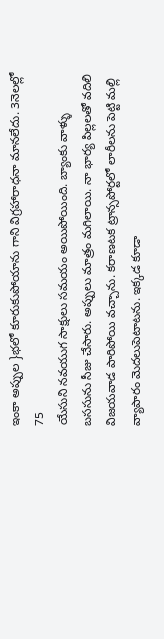ఇంకా అప్పుల }భలో కూరుకుపోయాను గాని విగ్రహారాధనా మానలేదు. 3నెలల్లో 75
యేసుని నవయుగ సాక్షులు సమయం అయిపోయింది. బ్యాంకు వాళ్ళు బససును సీజు చేసారు. అప్పులు మాత్రం మగిలాయి. నా భార్య పిల్లలతో వదిలి విజయవాడ పారిపోయి వచ్చాను. కరాణటక ట్రాన్సపోర్టలో లారీలను పెట్టి మల్లి వ్యాపారం వెుదలుపెటాటను. ఇక్కడ కూడా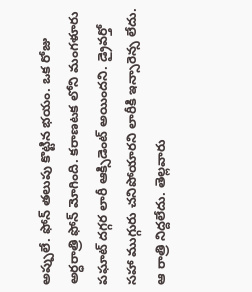అప్పులే. ఫోన్ తలుపు కొట్టిన భయం. ఒక రోజు అర్ధరాత్రి ఫోన్ మోగింది. కరాణటక లోని మంగళూరు పఘాట్ దగ్గర లారీ ఆక్సిడెంట్ అయిందని. డ్రైవర్తో సహా ముగ్గురు చనిపోయారని లారీకి ఇన్సారెన్స లేదు. ఆ రాత్రి నిద్దలేదు. తెల్లవారు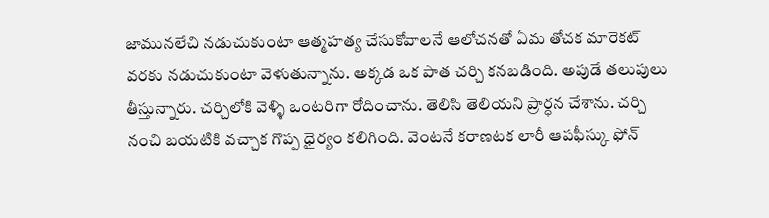జామునలేచి నడుచుకుంటా ఆత్మహత్య చేసుకోవాలనే ఆలోచనతో ఏమ తోచక మారెకట్ వరకు నడుచుకుంటా వెళుతున్నాను. అక్కడ ఒక పాత చర్చి కనబడింది. అపుడే తలుపులు తీస్తున్నారు. చర్చిలోకి వెళ్ళి ఒంటరిగా రోదించాను. తెలిసి తెలియని ప్రార్ధన చేశాను. చర్చి నంచి బయటికి వచ్చాక గొప్ప ధైర్యం కలిగింది. వెంటనే కరాణటక లారీ ఆపఫీస్కు ఫోన్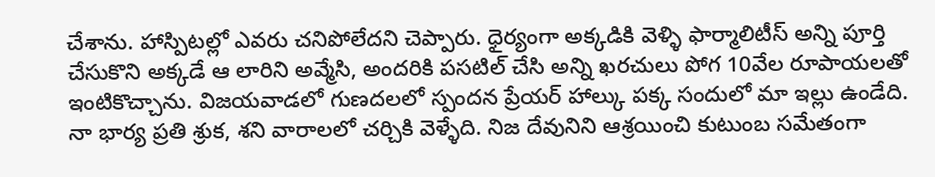చేశాను. హాస్పిటల్లో ఎవరు చనిపోలేదని చెప్పారు. ధైర్యంగా అక్కడికి వెళ్ళి ఫార్మాలిటీస్ అన్ని పూర్తి చేసుకొని అక్కడే ఆ లారిని అవ్మేసి, అందరికి పసటిల్ చేసి అన్ని ఖరచులు పోగ 10వేల రూపాయలతో ఇంటికొచ్చాను. విజయవాడలో గుణదలలో స్పందన ప్రేయర్ హాల్కు పక్క సందులో మా ఇల్లు ఉండేది. నా భార్య ప్రతి శ్రుక, శని వారాలలో చర్చికి వెళ్ళేది. నిజ దేవునిని ఆశ్రయించి కుటుంబ సమేతంగా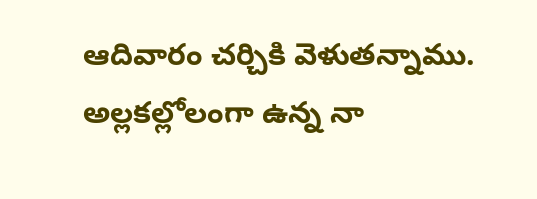ఆదివారం చర్చికి వెళుతన్నాము. అల్లకల్లోలంగా ఉన్న నా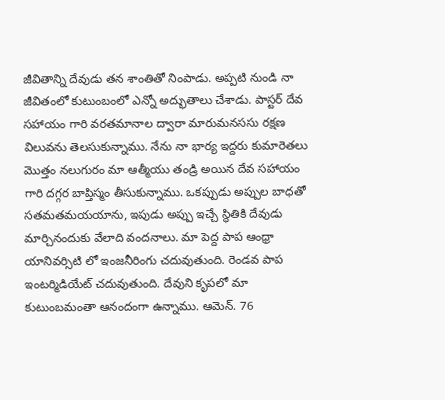జీవితాన్ని దేవుడు తన శాంతితో నింపాడు. అప్పటి నుండి నా జీవితంలో కుటుంబంలో ఎన్నో అద్భుతాలు చేశాడు. పాస్టర్ దేవ సహాయం గారి వరతమానాల ద్వారా మారుమనససు రక్షణ విలువను తెలసుకున్నాము. నేను నా భార్య ఇద్దరు కుమారెతలు మొత్తం నలుగురం మా ఆత్మీయు తండ్రి అయిన దేవ సహాయం గారి దగ్గర బాప్తిస్మం తీసుకున్నాము. ఒకప్పుడు అప్పుల బాధతో సతమతమయయాను, ఇపుడు అప్పు ఇచ్చే స్థితికి దేవుడు మార్చినందుకు వేలాది వందనాలు. మా పెద్ద పాప ఆంధ్రా యానివర్సిటి లో ఇంజనీరింగు చదువుతుంది. రెండవ పాప ఇంటర్మిడియేట్ చదువుతుంది. దేవుని కృపలో మా కుటుంబమంతా ఆనందంగా ఉన్నాము. ఆమెన్. 76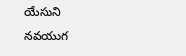యేసుని నవయుగ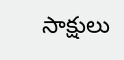సాక్షులు